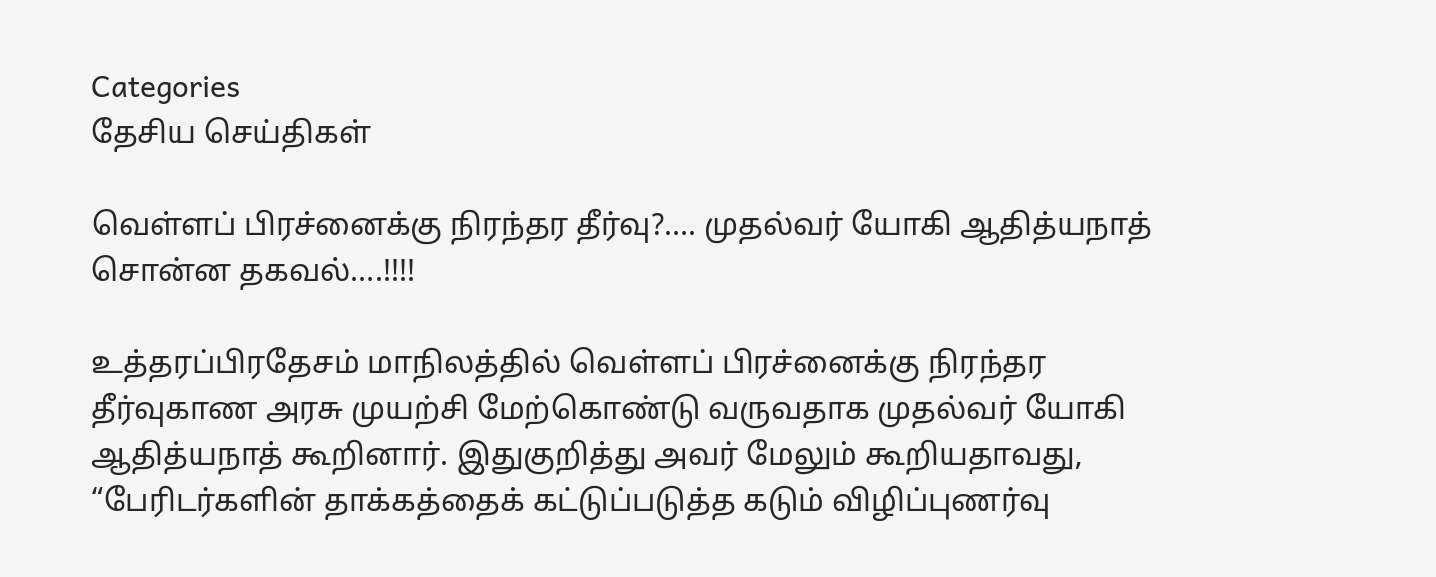Categories
தேசிய செய்திகள்

வெள்ளப் பிரச்னைக்கு நிரந்தர தீர்வு?…. முதல்வர் யோகி ஆதித்யநாத் சொன்ன தகவல்….!!!!

உத்தரப்பிரதேசம் மாநிலத்தில் வெள்ளப் பிரச்னைக்கு நிரந்தர தீர்வுகாண அரசு முயற்சி மேற்கொண்டு வருவதாக முதல்வர் யோகி ஆதித்யநாத் கூறினார். இதுகுறித்து அவர் மேலும் கூறியதாவது, “பேரிடர்களின் தாக்கத்தைக் கட்டுப்படுத்த கடும் விழிப்புணர்வு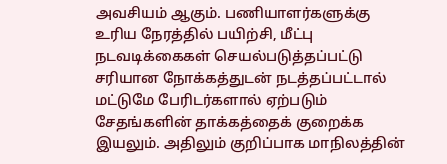அவசியம் ஆகும். பணியாளர்களுக்கு உரிய நேரத்தில் பயிற்சி, மீட்பு நடவடிக்கைகள் செயல்படுத்தப்பட்டு சரியான நோக்கத்துடன் நடத்தப்பட்டால் மட்டுமே பேரிடர்களால் ஏற்படும் சேதங்களின் தாக்கத்தைக் குறைக்க இயலும். அதிலும் குறிப்பாக மாநிலத்தின்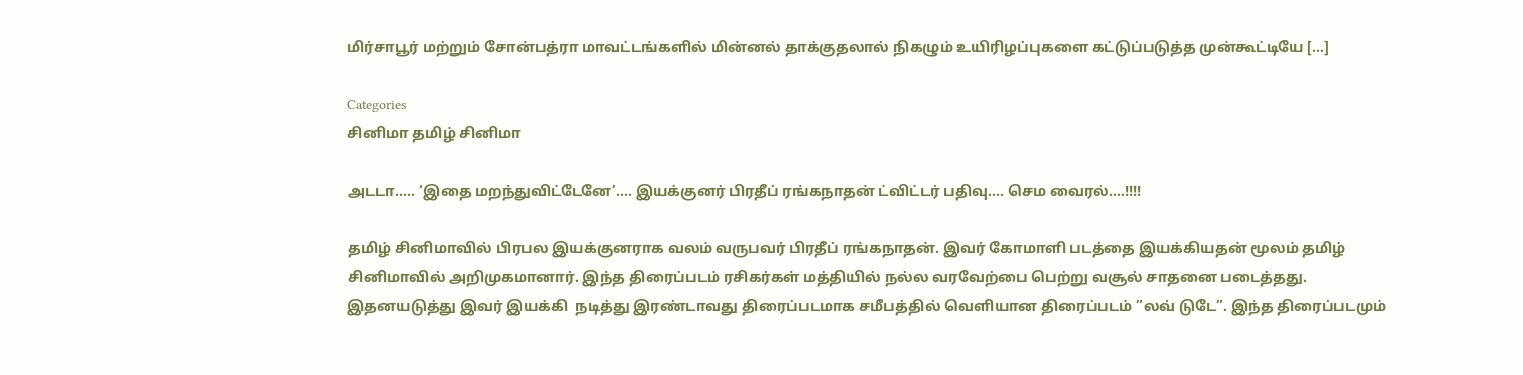மிர்சாபூர் மற்றும் சோன்பத்ரா மாவட்டங்களில் மின்னல் தாக்குதலால் நிகழும் உயிரிழப்புகளை கட்டுப்படுத்த முன்கூட்டியே […]

Categories
சினிமா தமிழ் சினிமா

அடடா….. ‘இதை மறந்துவிட்டேனே’…. இயக்குனர் பிரதீப் ரங்கநாதன் ட்விட்டர் பதிவு…. செம வைரல்….!!!!

தமிழ் சினிமாவில் பிரபல இயக்குனராக வலம் வருபவர் பிரதீப் ரங்கநாதன். இவர் கோமாளி படத்தை இயக்கியதன் மூலம் தமிழ் சினிமாவில் அறிமுகமானார். இந்த திரைப்படம் ரசிகர்கள் மத்தியில் நல்ல வரவேற்பை பெற்று வசூல் சாதனை படைத்தது. இதனயடுத்து இவர் இயக்கி  நடித்து இரண்டாவது திரைப்படமாக சமீபத்தில் வெளியான திரைப்படம் ”லவ் டுடே”. இந்த திரைப்படமும்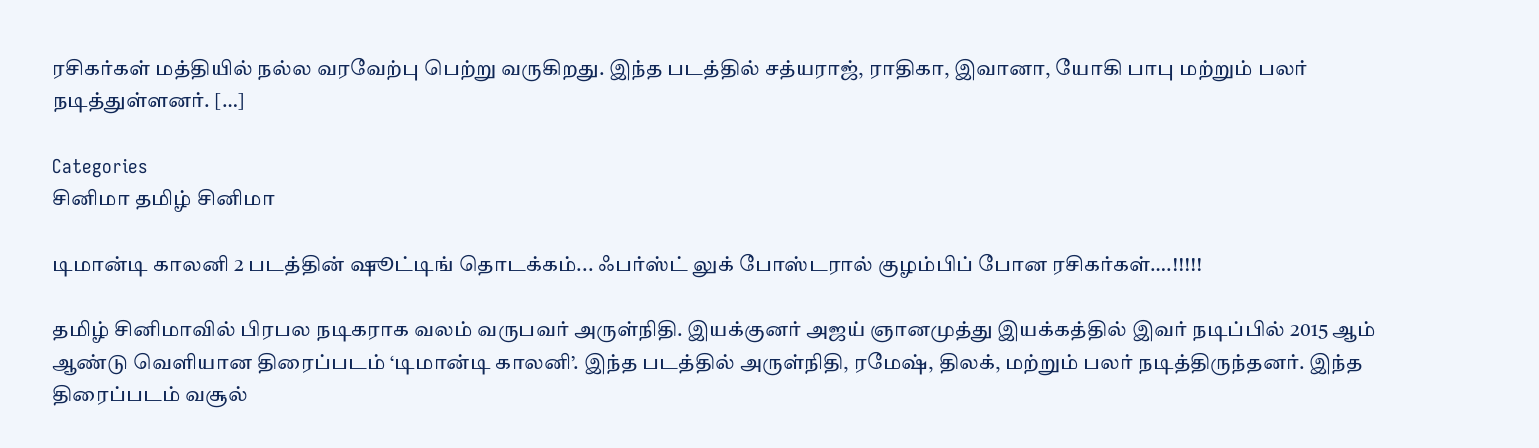ரசிகர்கள் மத்தியில் நல்ல வரவேற்பு பெற்று வருகிறது. இந்த படத்தில் சத்யராஜ், ராதிகா, இவானா, யோகி பாபு மற்றும் பலர் நடித்துள்ளனர். […]

Categories
சினிமா தமிழ் சினிமா

டிமான்டி காலனி 2 படத்தின் ஷூட்டிங் தொடக்கம்... ஃபர்ஸ்ட் லுக் போஸ்டரால் குழம்பிப் போன ரசிகர்கள்….!!!!!

தமிழ் சினிமாவில் பிரபல நடிகராக வலம் வருபவர் அருள்நிதி. இயக்குனர் அஜய் ஞானமுத்து இயக்கத்தில் இவர் நடிப்பில் 2015 ஆம் ஆண்டு வெளியான திரைப்படம் ‘டிமான்டி காலனி’. இந்த படத்தில் அருள்நிதி, ரமேஷ், திலக், மற்றும் பலர் நடித்திருந்தனர். இந்த திரைப்படம் வசூல்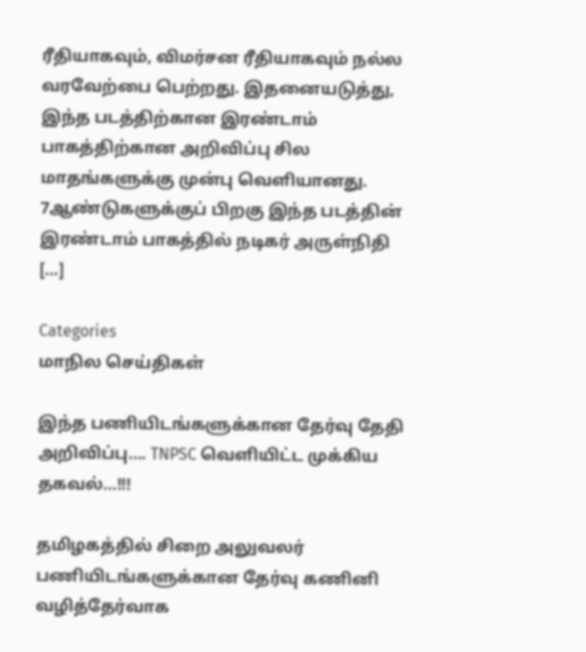ரீதியாகவும், விமர்சன ரீதியாகவும் நல்ல வரவேற்பை பெற்றது. இதனையடுத்து, இந்த படத்திற்கான இரண்டாம் பாகத்திற்கான அறிவிப்பு சில மாதங்களுக்கு முன்பு வெளியானது. 7ஆண்டுகளுக்குப் பிறகு இந்த படத்தின் இரண்டாம் பாகத்தில் நடிகர் அருள்நிதி […]

Categories
மாநில செய்திகள்

இந்த பணியிடங்களுக்கான தேர்வு தேதி அறிவிப்பு…. TNPSC வெளியிட்ட முக்கிய தகவல்…!!!

தமிழகத்தில் சிறை அலுவலர் பணியிடங்களுக்கான தேர்வு கணினி வழித்தேர்வாக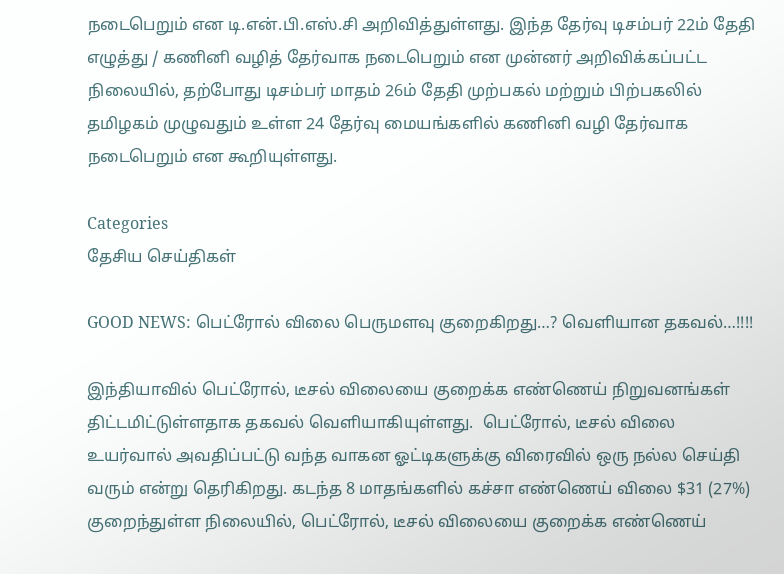நடைபெறும் என டி.என்.பி.எஸ்.சி அறிவித்துள்ளது. இந்த தேர்வு டிசம்பர் 22ம் தேதி எழுத்து / கணினி வழித் தேர்வாக நடைபெறும் என முன்னர் அறிவிக்கப்பட்ட நிலையில், தற்போது டிசம்பர் மாதம் 26ம் தேதி முற்பகல் மற்றும் பிற்பகலில் தமிழகம் முழுவதும் உள்ள 24 தேர்வு மையங்களில் கணினி வழி தேர்வாக நடைபெறும் என கூறியுள்ளது.

Categories
தேசிய செய்திகள்

GOOD NEWS: பெட்ரோல் விலை பெருமளவு குறைகிறது…? வெளியான தகவல்…!!!!

இந்தியாவில் பெட்ரோல், டீசல் விலையை குறைக்க எண்ணெய் நிறுவனங்கள் திட்டமிட்டுள்ளதாக தகவல் வெளியாகியுள்ளது.  பெட்ரோல், டீசல் விலை உயர்வால் அவதிப்பட்டு வந்த வாகன ஓட்டிகளுக்கு விரைவில் ஒரு நல்ல செய்தி வரும் என்று தெரிகிறது. கடந்த 8 மாதங்களில் கச்சா எண்ணெய் விலை $31 (27%) குறைந்துள்ள நிலையில், பெட்ரோல், டீசல் விலையை குறைக்க எண்ணெய்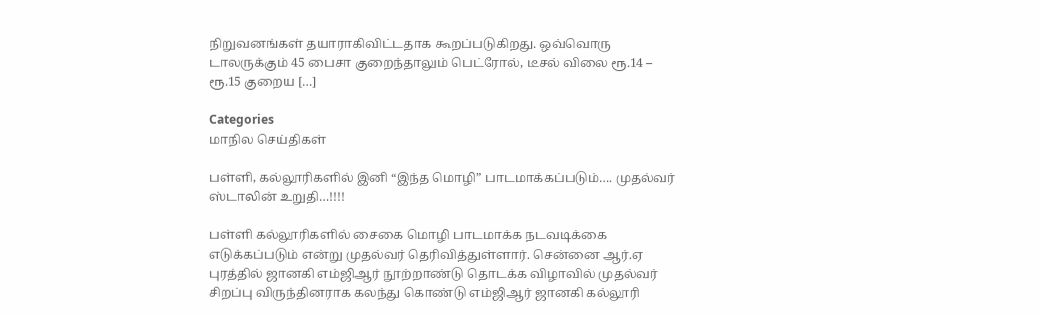நிறுவனங்கள் தயாராகிவிட்டதாக கூறப்படுகிறது. ஒவ்வொரு டாலருக்கும் 45 பைசா குறைந்தாலும் பெட்ரோல், டீசல் விலை ரூ.14 – ரூ.15 குறைய […]

Categories
மாநில செய்திகள்

பள்ளி, கல்லூரிகளில் இனி “இந்த மொழி” பாடமாக்கப்படும்…. முதல்வர் ஸ்டாலின் உறுதி…!!!!

பள்ளி கல்லூரிகளில் சைகை மொழி பாடமாக்க நடவடிக்கை எடுக்கப்படும் என்று முதல்வர் தெரிவித்துள்ளார். சென்னை ஆர்.ஏ புரத்தில் ஜானகி எம்ஜிஆர் நூற்றாண்டு தொடக்க விழாவில் முதல்வர் சிறப்பு விருந்தினராக கலந்து கொண்டு எம்ஜிஆர் ஜானகி கல்லூரி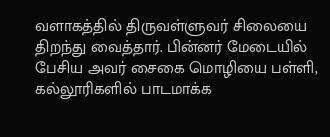வளாகத்தில் திருவள்ளுவர் சிலையை திறந்து வைத்தார். பின்னர் மேடையில் பேசிய அவர் சைகை மொழியை பள்ளி, கல்லூரிகளில் பாடமாக்க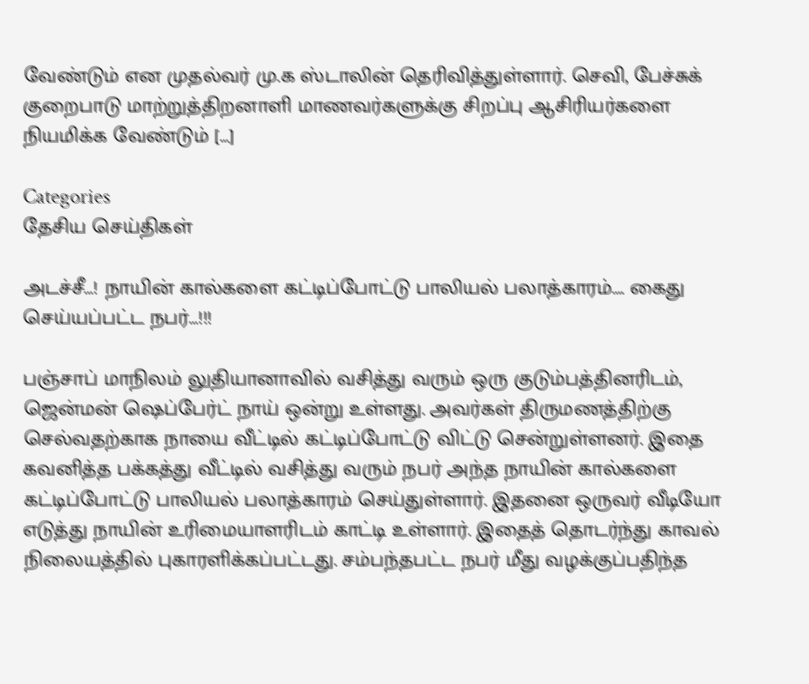வேண்டும் என முதல்வர் மு.க ஸ்டாலின் தெரிவித்துள்ளார். செவி, பேச்சுக் குறைபாடு மாற்றுத்திறனாளி மாணவர்களுக்கு சிறப்பு ஆசிரியர்களை நியமிக்க வேண்டும் […]

Categories
தேசிய செய்திகள்

அடச்சீ…! நாயின் கால்களை கட்டிப்போட்டு பாலியல் பலாத்காரம்…. கைது செய்யப்பட்ட நபர்…!!!

பஞ்சாப் மாநிலம் லுதியானாவில் வசித்து வரும் ஒரு குடும்பத்தினரிடம், ஜென்மன் ஷெப்பேர்ட் நாய் ஒன்று உள்ளது. அவர்கள் திருமணத்திற்கு செல்வதற்காக நாயை வீட்டில் கட்டிப்போட்டு விட்டு சென்றுள்ளனர். இதை கவனித்த பக்கத்து வீட்டில் வசித்து வரும் நபர் அந்த நாயின் கால்களை கட்டிப்போட்டு பாலியல் பலாத்காரம் செய்துள்ளார். இதனை ஒருவர் வீடியோ எடுத்து நாயின் உரிமையாளரிடம் காட்டி உள்ளார். இதைத் தொடர்ந்து காவல் நிலையத்தில் புகாரளிக்கப்பட்டது. சம்பந்தபட்ட நபர் மீது வழக்குப்பதிந்த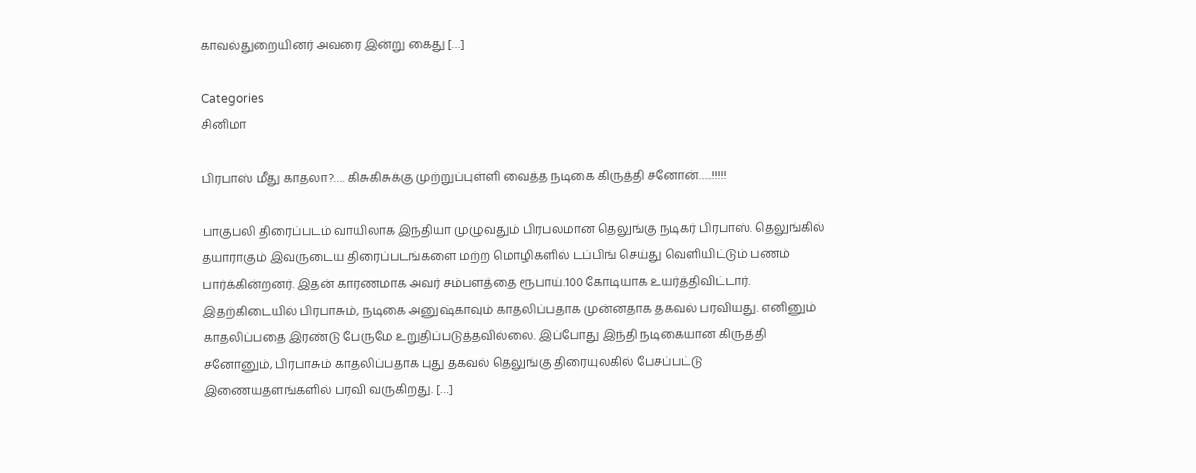காவல்துறையினர் அவரை இன்று கைது […]

Categories
சினிமா

பிரபாஸ் மீது காதலா?…. கிசுகிசுக்கு முற்றுப்புள்ளி வைத்த நடிகை கிருத்தி சனோன்…..!!!!!

பாகுபலி திரைப்படம் வாயிலாக இந்தியா முழுவதும் பிரபலமான தெலுங்கு நடிகர் பிரபாஸ். தெலுங்கில் தயாராகும் இவருடைய திரைப்படங்களை மற்ற மொழிகளில் டப்பிங் செய்து வெளியிட்டும் பணம் பார்க்கின்றனர். இதன் காரணமாக அவர் சம்பளத்தை ரூபாய்.100 கோடியாக உயர்த்திவிட்டார். இதற்கிடையில் பிரபாசும், நடிகை அனுஷ்காவும் காதலிப்பதாக முன்னதாக தகவல் பரவியது. எனினும் காதலிப்பதை இரண்டு பேருமே உறுதிப்படுத்தவில்லை. இப்போது இந்தி நடிகையான கிருத்தி சனோனும், பிரபாசும் காதலிப்பதாக புது தகவல் தெலுங்கு திரையுலகில் பேசப்பட்டு இணையதளங்களில் பரவி வருகிறது. […]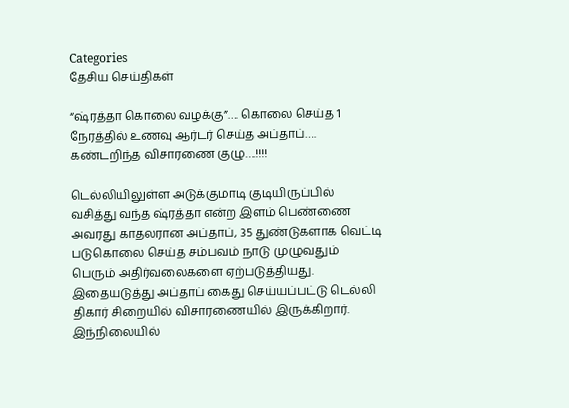Categories
தேசிய செய்திகள்

“ஷ்ரத்தா கொலை வழக்கு”…. கொலை செய்த 1 நேரத்தில் உணவு ஆர்டர் செய்த அப்தாப்…. கண்டறிந்த விசாரணை குழு….!!!!

டெல்லியிலுள்ள அடுக்குமாடி குடியிருப்பில் வசித்து வந்த ஷ்ரத்தா என்ற இளம் பெண்ணை அவரது காதலரான அப்தாப், 35 துண்டுகளாக வெட்டி படுகொலை செய்த சம்பவம் நாடு முழுவதும் பெரும் அதிர்வலைகளை ஏற்படுத்தியது. இதையடுத்து அப்தாப் கைது செய்யப்பட்டு டெல்லி திகார் சிறையில் விசாரணையில் இருக்கிறார். இந்நிலையில்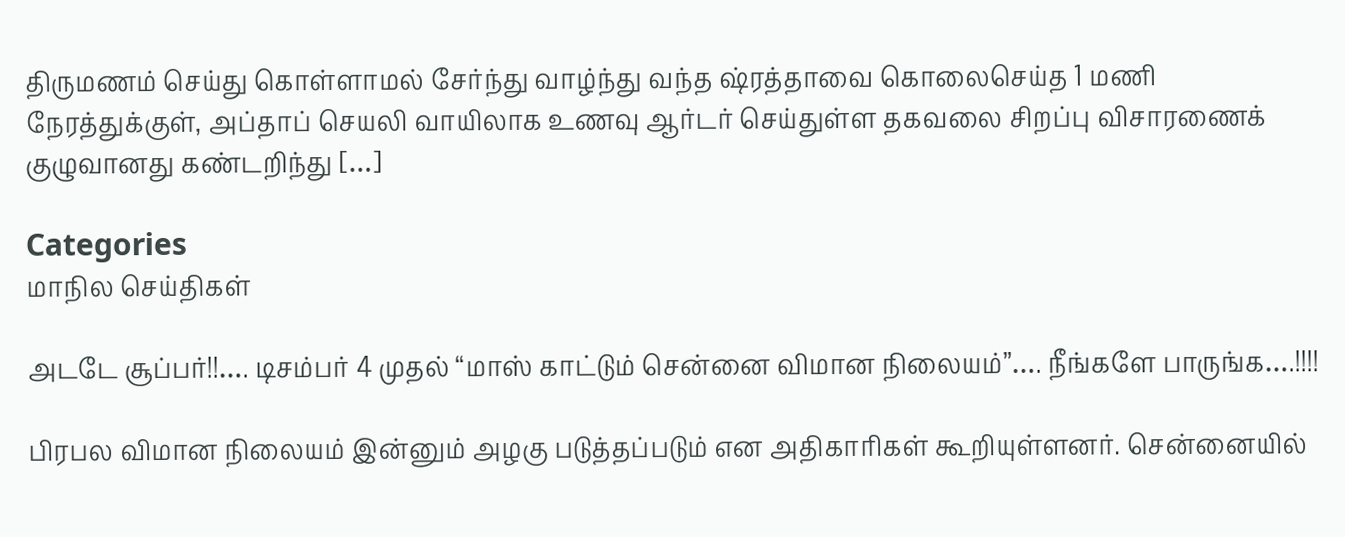திருமணம் செய்து கொள்ளாமல் சேர்ந்து வாழ்ந்து வந்த ஷ்ரத்தாவை கொலைசெய்த 1 மணி நேரத்துக்குள், அப்தாப் செயலி வாயிலாக உணவு ஆர்டர் செய்துள்ள தகவலை சிறப்பு விசாரணைக் குழுவானது கண்டறிந்து […]

Categories
மாநில செய்திகள்

அடடே சூப்பர்!!…. டிசம்பர் 4 முதல் “மாஸ் காட்டும் சென்னை விமான நிலையம்”…. நீங்களே பாருங்க….!!!!

பிரபல விமான நிலையம் இன்னும் அழகு படுத்தப்படும் என அதிகாரிகள் கூறியுள்ளனர். சென்னையில்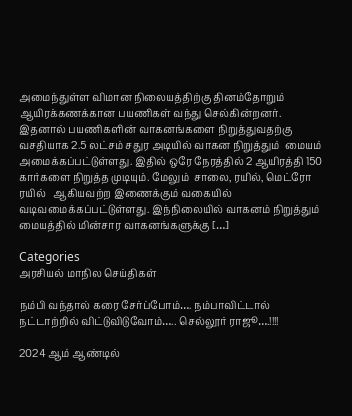அமைந்துள்ள விமான நிலையத்திற்கு தினம்தோறும் ஆயிரக்கணக்கான பயணிகள் வந்து செல்கின்றனர். இதனால் பயணிகளின் வாகனங்களை நிறுத்துவதற்கு வசதியாக 2.5 லட்சம் சதுர அடியில் வாகன நிறுத்தும்  மையம் அமைக்கப்பட்டுள்ளது. இதில் ஒரே நேரத்தில் 2 ஆயிரத்தி 150 கார்களை நிறுத்த முடியும். மேலும்  சாலை, ரயில், மெட்ரோ ரயில்   ஆகியவற்ற இணைக்கும் வகையில் வடிவமைக்கப்பட்டுள்ளது. இந்நிலையில் வாகனம் நிறுத்தும் மையத்தில் மின்சார வாகனங்களுக்கு […]

Categories
அரசியல் மாநில செய்திகள்

நம்பி வந்தால் கரை சேர்ப்போம்…. நம்பாவிட்டால் நட்டாற்றில் விட்டுவிடுவோம்….. செல்லூர் ராஜூ….!!!!

2024 ஆம் ஆண்டில்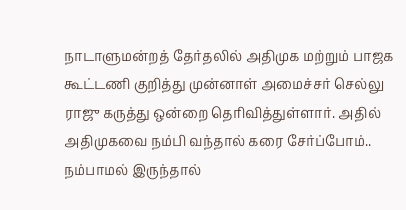நாடாளுமன்றத் தேர்தலில் அதிமுக மற்றும் பாஜக கூட்டணி குறித்து முன்னாள் அமைச்சர் செல்லு ராஜு கருத்து ஒன்றை தெரிவித்துள்ளார். அதில் அதிமுகவை நம்பி வந்தால் கரை சேர்ப்போம்.. நம்பாமல் இருந்தால்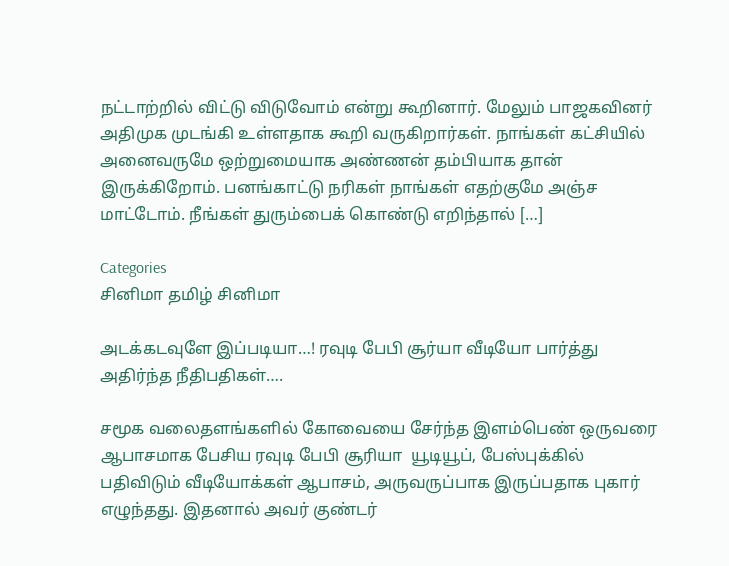நட்டாற்றில் விட்டு விடுவோம் என்று கூறினார். மேலும் பாஜகவினர் அதிமுக முடங்கி உள்ளதாக கூறி வருகிறார்கள். நாங்கள் கட்சியில் அனைவருமே ஒற்றுமையாக அண்ணன் தம்பியாக தான் இருக்கிறோம். பனங்காட்டு நரிகள் நாங்கள் எதற்குமே அஞ்ச மாட்டோம். நீங்கள் துரும்பைக் கொண்டு எறிந்தால் […]

Categories
சினிமா தமிழ் சினிமா

அடக்கடவுளே இப்படியா…! ரவுடி பேபி சூர்யா வீடியோ பார்த்து அதிர்ந்த நீதிபதிகள்….

சமூக வலைதளங்களில் கோவையை சேர்ந்த இளம்பெண் ஒருவரை ஆபாசமாக பேசிய ரவுடி பேபி சூரியா  யூடியூப், பேஸ்புக்கில் பதிவிடும் வீடியோக்கள் ஆபாசம், அருவருப்பாக இருப்பதாக புகார் எழுந்தது. இதனால் அவர் குண்டர்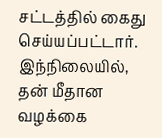சட்டத்தில் கைது செய்யப்பட்டார். இந்நிலையில், தன் மீதான வழக்கை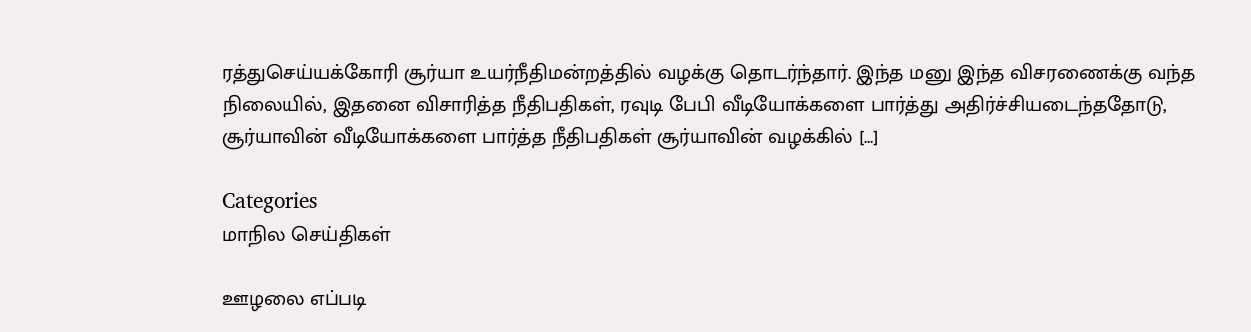ரத்துசெய்யக்கோரி சூர்யா உயர்நீதிமன்றத்தில் வழக்கு தொடர்ந்தார். இந்த மனு இந்த விசரணைக்கு வந்த நிலையில், இதனை விசாரித்த நீதிபதிகள், ரவுடி பேபி வீடியோக்களை பார்த்து அதிர்ச்சியடைந்ததோடு,  சூர்யாவின் வீடியோக்களை பார்த்த நீதிபதிகள் சூர்யாவின் வழக்கில் […]

Categories
மாநில செய்திகள்

ஊழலை எப்படி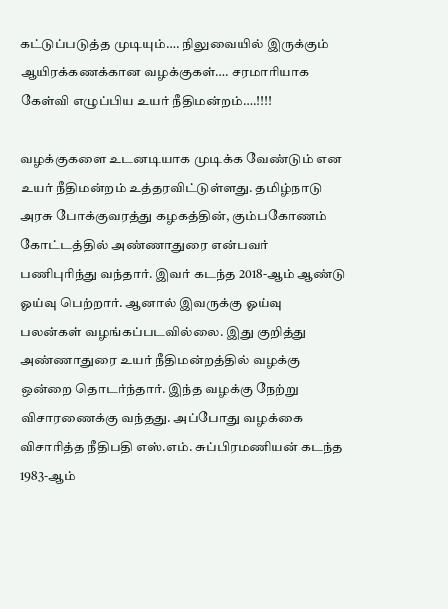கட்டுப்படுத்த முடியும்…. நிலுவையில் இருக்கும் ஆயிரக்கணக்கான வழக்குகள்…. சரமாரியாக கேள்வி எழுப்பிய உயர் நீதிமன்றம்….!!!!

வழக்குகளை உடனடியாக முடிக்க வேண்டும் என உயர் நீதிமன்றம் உத்தரவிட்டுள்ளது. தமிழ்நாடு அரசு போக்குவரத்து கழகத்தின், கும்பகோணம் கோட்டத்தில் அண்ணாதுரை என்பவர் பணிபுரிந்து வந்தார். இவர் கடந்த 2018-ஆம் ஆண்டு ஓய்வு பெற்றார். ஆனால் இவருக்கு ஓய்வு பலன்கள் வழங்கப்படவில்லை. இது குறித்து அண்ணாதுரை உயர் நீதிமன்றத்தில் வழக்கு ஒன்றை தொடர்ந்தார். இந்த வழக்கு நேற்று விசாரணைக்கு வந்தது. அப்போது வழக்கை  விசாரித்த நீதிபதி எஸ்.எம். சுப்பிரமணியன் கடந்த 1983-ஆம்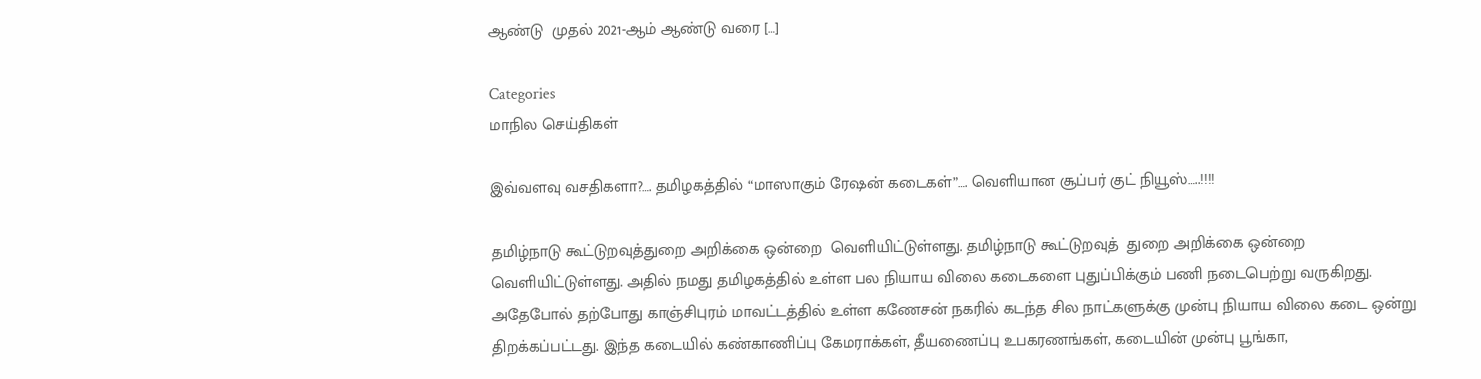ஆண்டு  முதல் 2021-ஆம் ஆண்டு வரை […]

Categories
மாநில செய்திகள்

இவ்வளவு வசதிகளா?…. தமிழகத்தில் “மாஸாகும் ரேஷன் கடைகள்”…. வெளியான சூப்பர் குட் நியூஸ்…..!!!!

தமிழ்நாடு கூட்டுறவுத்துறை அறிக்கை ஒன்றை  வெளியிட்டுள்ளது. தமிழ்நாடு கூட்டுறவுத்  துறை அறிக்கை ஒன்றை  வெளியிட்டுள்ளது. அதில் நமது தமிழகத்தில் உள்ள பல நியாய விலை கடைகளை புதுப்பிக்கும் பணி நடைபெற்று வருகிறது. அதேபோல் தற்போது காஞ்சிபுரம் மாவட்டத்தில் உள்ள கணேசன் நகரில் கடந்த சில நாட்களுக்கு முன்பு நியாய விலை கடை ஒன்று திறக்கப்பட்டது. இந்த கடையில் கண்காணிப்பு கேமராக்கள், தீயணைப்பு உபகரணங்கள், கடையின் முன்பு பூங்கா,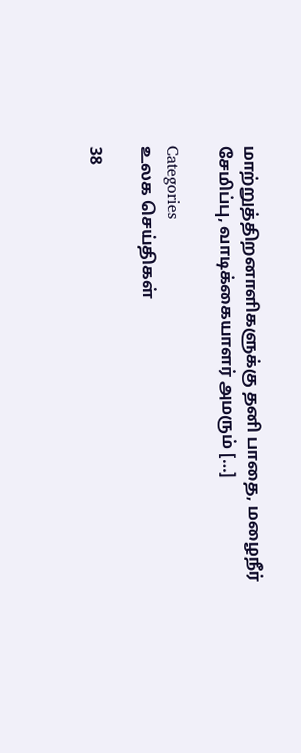மாற்றுத்திறனாளிகளுக்கு தனி பாதை, மழைநீர் சேமிப்பு, வாடிக்கையாளர் அமரும் […]

Categories
உலக செய்திகள்

38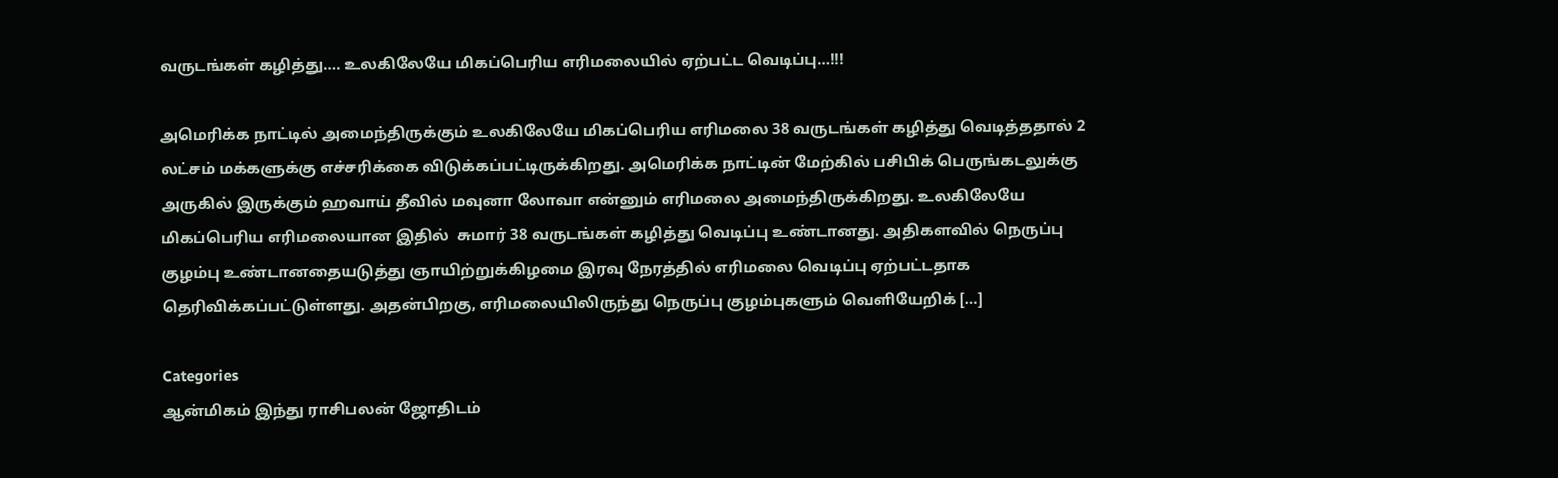வருடங்கள் கழித்து…. உலகிலேயே மிகப்பெரிய எரிமலையில் ஏற்பட்ட வெடிப்பு…!!!

அமெரிக்க நாட்டில் அமைந்திருக்கும் உலகிலேயே மிகப்பெரிய எரிமலை 38 வருடங்கள் கழித்து வெடித்ததால் 2 லட்சம் மக்களுக்கு எச்சரிக்கை விடுக்கப்பட்டிருக்கிறது. அமெரிக்க நாட்டின் மேற்கில் பசிபிக் பெருங்கடலுக்கு அருகில் இருக்கும் ஹவாய் தீவில் மவுனா லோவா என்னும் எரிமலை அமைந்திருக்கிறது. உலகிலேயே மிகப்பெரிய எரிமலையான இதில்  சுமார் 38 வருடங்கள் கழித்து வெடிப்பு உண்டானது. அதிகளவில் நெருப்பு குழம்பு உண்டானதையடுத்து ஞாயிற்றுக்கிழமை இரவு நேரத்தில் எரிமலை வெடிப்பு ஏற்பட்டதாக தெரிவிக்கப்பட்டுள்ளது. அதன்பிறகு, எரிமலையிலிருந்து நெருப்பு குழம்புகளும் வெளியேறிக் […]

Categories
ஆன்மிகம் இந்து ராசிபலன் ஜோதிடம்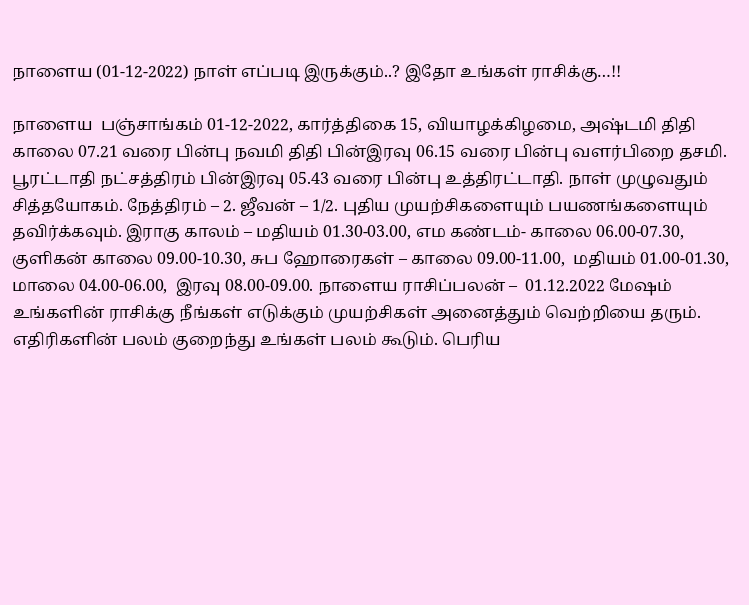நாளைய (01-12-2022) நாள் எப்படி இருக்கும்..? இதோ உங்கள் ராசிக்கு…!!

நாளைய  பஞ்சாங்கம் 01-12-2022, கார்த்திகை 15, வியாழக்கிழமை, அஷ்டமி திதி காலை 07.21 வரை பின்பு நவமி திதி பின்இரவு 06.15 வரை பின்பு வளர்பிறை தசமி. பூரட்டாதி நட்சத்திரம் பின்இரவு 05.43 வரை பின்பு உத்திரட்டாதி. நாள் முழுவதும் சித்தயோகம். நேத்திரம் – 2. ஜீவன் – 1/2. புதிய முயற்சிகளையும் பயணங்களையும் தவிர்க்கவும். இராகு காலம் – மதியம் 01.30-03.00, எம கண்டம்- காலை 06.00-07.30, குளிகன் காலை 09.00-10.30, சுப ஹோரைகள் – காலை 09.00-11.00,  மதியம் 01.00-01.30, மாலை 04.00-06.00,  இரவு 08.00-09.00. நாளைய ராசிப்பலன் –  01.12.2022 மேஷம் உங்களின் ராசிக்கு நீங்கள் எடுக்கும் முயற்சிகள் அனைத்தும் வெற்றியை தரும். எதிரிகளின் பலம் குறைந்து உங்கள் பலம் கூடும். பெரிய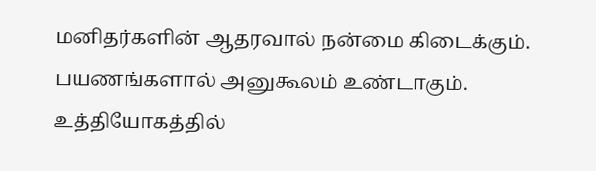மனிதர்களின் ஆதரவால் நன்மை கிடைக்கும். பயணங்களால் அனுகூலம் உண்டாகும். உத்தியோகத்தில்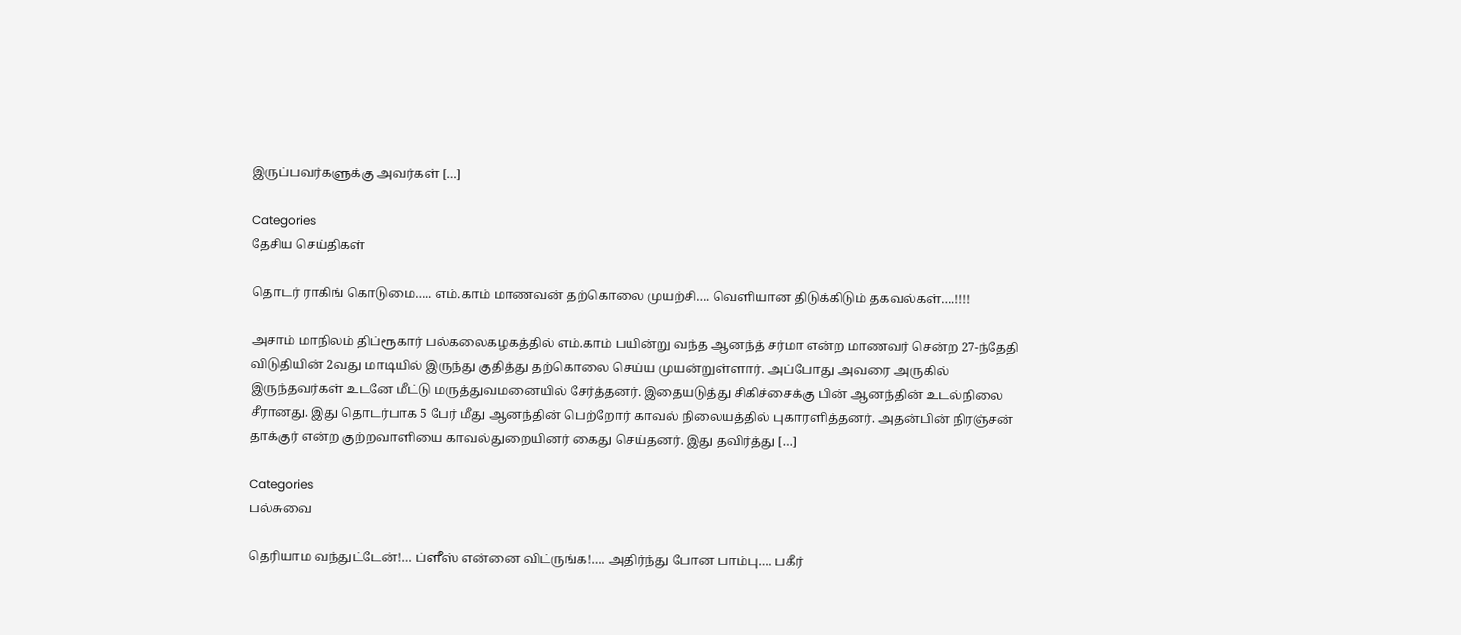இருப்பவர்களுக்கு அவர்கள் […]

Categories
தேசிய செய்திகள்

தொடர் ராகிங் கொடுமை….. எம்.காம் மாணவன் தற்கொலை முயற்சி…. வெளியான திடுக்கிடும் தகவல்கள்….!!!!

அசாம் மாநிலம் திப்ரூகார் பல்கலைகழகத்தில் எம்.காம் பயின்று வந்த ஆனந்த் சர்மா என்ற மாணவர் சென்ற 27-ந்தேதி விடுதியின் 2வது மாடியில் இருந்து குதித்து தற்கொலை செய்ய முயன்றுள்ளார். அப்போது அவரை அருகில் இருந்தவர்கள் உடனே மீட்டு மருத்துவமனையில் சேர்த்தனர். இதையடுத்து சிகிச்சைக்கு பின் ஆனந்தின் உடல்நிலை சீரானது. இது தொடர்பாக 5 பேர் மீது ஆனந்தின் பெற்றோர் காவல் நிலையத்தில் புகாரளித்தனர். அதன்பின் நிரஞ்சன் தாக்குர் என்ற குற்றவாளியை காவல்துறையினர் கைது செய்தனர். இது தவிர்த்து […]

Categories
பல்சுவை

தெரியாம வந்துட்டேன்!… ப்ளீஸ் என்னை விட்ருங்க!…. அதிர்ந்து போன பாம்பு…. பகீர்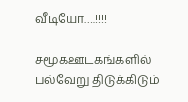வீடியோ….!!!!

சமூகஊடகங்களில் பல்வேறு திடுக்கிடும்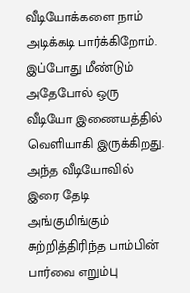வீடியோக்களை நாம் அடிக்கடி பார்க்கிறோம். இப்போது மீண்டும் அதேபோல் ஒரு வீடியோ இணையத்தில் வெளியாகி இருக்கிறது. அந்த வீடியோவில் இரை தேடி அங்குமிங்கும் சுற்றித்திரிந்த பாம்பின் பார்வை எறும்பு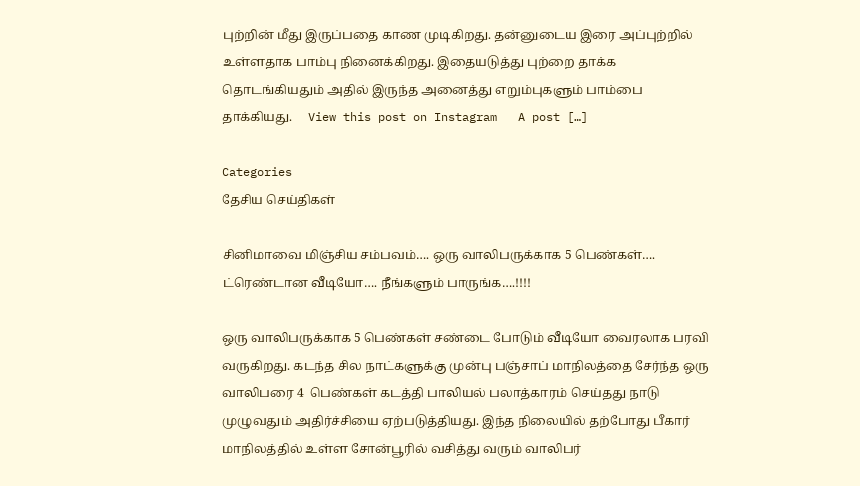புற்றின் மீது இருப்பதை காண முடிகிறது. தன்னுடைய இரை அப்புற்றில் உள்ளதாக பாம்பு நினைக்கிறது. இதையடுத்து புற்றை தாக்க தொடங்கியதும் அதில் இருந்த அனைத்து எறும்புகளும் பாம்பை தாக்கியது.     View this post on Instagram   A post […]

Categories
தேசிய செய்திகள்

சினிமாவை மிஞ்சிய சம்பவம்…. ஒரு வாலிபருக்காக 5 பெண்கள்…. ட்ரெண்டான வீடியோ…. நீங்களும் பாருங்க….!!!!

ஒரு வாலிபருக்காக 5 பெண்கள் சண்டை போடும் வீடியோ வைரலாக பரவி வருகிறது. கடந்த சில நாட்களுக்கு முன்பு பஞ்சாப் மாநிலத்தை சேர்ந்த ஒரு வாலிபரை 4  பெண்கள் கடத்தி பாலியல் பலாத்காரம் செய்தது நாடு முழுவதும் அதிர்ச்சியை ஏற்படுத்தியது. இந்த நிலையில் தற்போது பீகார் மாநிலத்தில் உள்ள சோன்பூரில் வசித்து வரும் வாலிபர்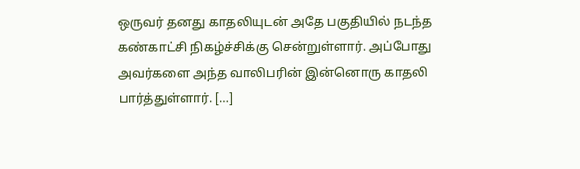ஒருவர் தனது காதலியுடன் அதே பகுதியில் நடந்த கண்காட்சி நிகழ்ச்சிக்கு சென்றுள்ளார். அப்போது அவர்களை அந்த வாலிபரின் இன்னொரு காதலி பார்த்துள்ளார். […]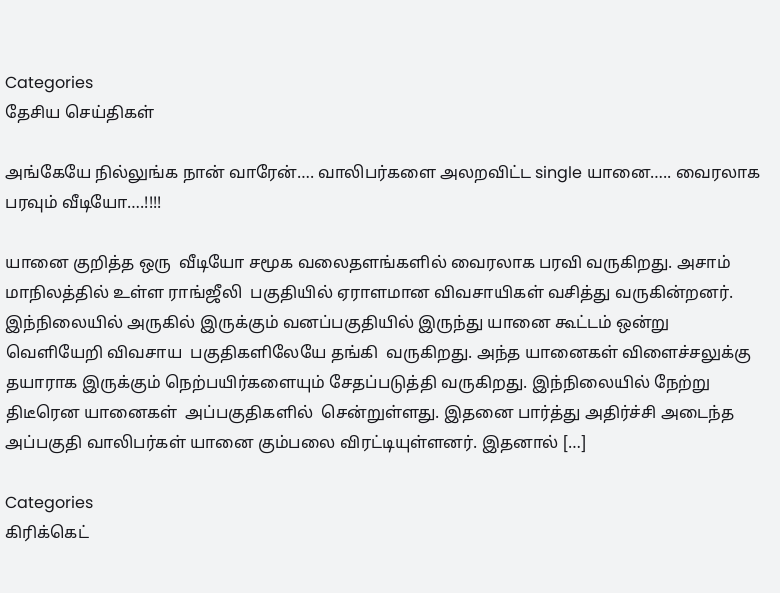Categories
தேசிய செய்திகள்

அங்கேயே நில்லுங்க நான் வாரேன்…. வாலிபர்களை அலறவிட்ட single யானை….. வைரலாக பரவும் வீடியோ….!!!!

யானை குறித்த ஒரு  வீடியோ சமூக வலைதளங்களில் வைரலாக பரவி வருகிறது. அசாம் மாநிலத்தில் உள்ள ராங்ஜீலி  பகுதியில் ஏராளமான விவசாயிகள் வசித்து வருகின்றனர். இந்நிலையில் அருகில் இருக்கும் வனப்பகுதியில் இருந்து யானை கூட்டம் ஒன்று வெளியேறி விவசாய  பகுதிகளிலேயே தங்கி  வருகிறது. அந்த யானைகள் விளைச்சலுக்கு தயாராக இருக்கும் நெற்பயிர்களையும் சேதப்படுத்தி வருகிறது. இந்நிலையில் நேற்று திடீரென யானைகள்  அப்பகுதிகளில்  சென்றுள்ளது. இதனை பார்த்து அதிர்ச்சி அடைந்த அப்பகுதி வாலிபர்கள் யானை கும்பலை விரட்டியுள்ளனர். இதனால் […]

Categories
கிரிக்கெட்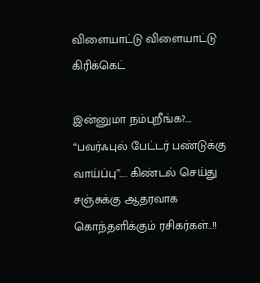விளையாட்டு விளையாட்டு கிரிக்கெட்

இன்னுமா நம்புறீங்க?…. “பவர்ஃபுல் பேட்டர் பண்டுக்கு வாய்ப்பு”…. கிண்டல் செய்து சஞ்சுக்கு ஆதரவாக கொந்தளிக்கும் ரசிகர்கள்..!!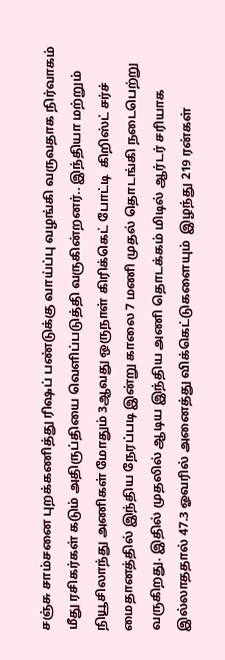சஞ்சு சாம்சனை புறக்கணித்து ரிஷப் பண்டுக்கு வாய்ப்பு வழங்கி வருவதாக நிர்வாகம் மீது ரசிகர்கள் கடும் அதிருப்தியை வெளிப்படுத்தி வருகின்றனர்.. இந்தியா மற்றும் நியூசிலாந்து அணிகள் மோதும் 3ஆவது ஒருநாள் கிரிக்கெட் போட்டி  கிறிஸ்ட் சர்ச் மைதானத்தில் இந்திய நேரப்படி இன்று காலை 7 மணி முதல் தொடங்கி நடைபெற்று வருகிறது. இதில் முதலில் ஆடிய இந்திய அணி தொடக்கம் மிடில் ஆர்டர் சரியாக இல்லாததால் 47.3 ஓவரில் அனைத்து விக்கெட்டுகளையும்  இழந்து 219 ரன்கள்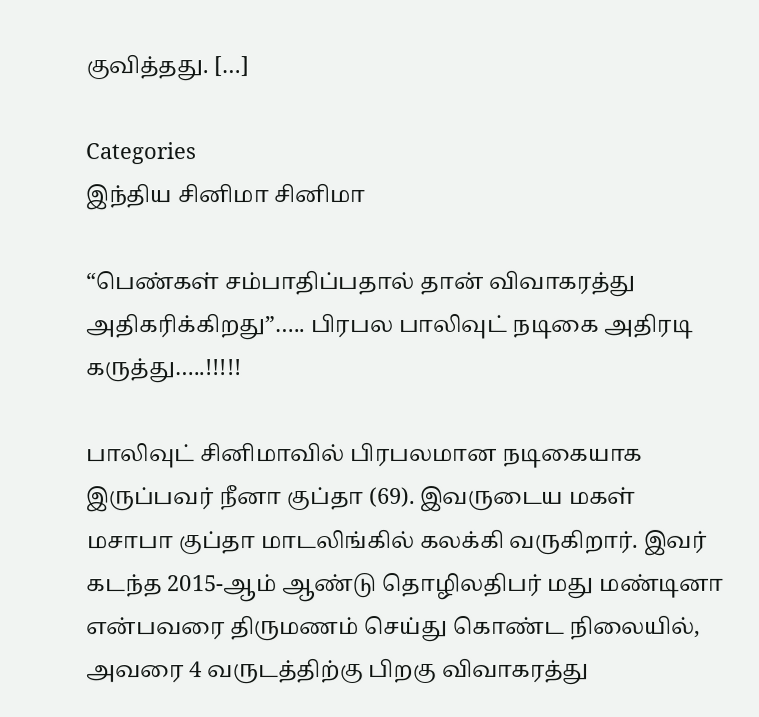குவித்தது. […]

Categories
இந்திய சினிமா சினிமா

“பெண்கள் சம்பாதிப்பதால் தான் விவாகரத்து அதிகரிக்கிறது”….. பிரபல பாலிவுட் நடிகை அதிரடி கருத்து…..!!!!!

பாலிவுட் சினிமாவில் பிரபலமான நடிகையாக இருப்பவர் நீனா குப்தா (69). இவருடைய மகள் மசாபா குப்தா மாடலிங்கில் கலக்கி வருகிறார். இவர் கடந்த 2015-ஆம் ஆண்டு தொழிலதிபர் மது மண்டினா என்பவரை திருமணம் செய்து கொண்ட நிலையில், அவரை 4 வருடத்திற்கு பிறகு விவாகரத்து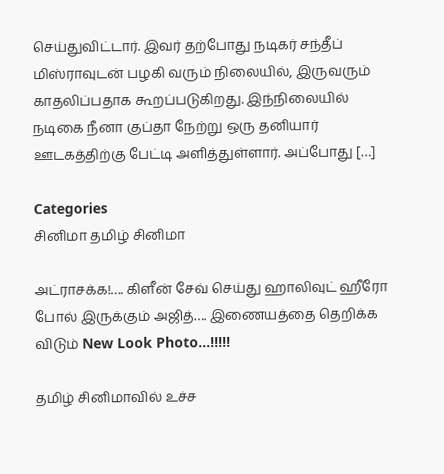செய்துவிட்டார். இவர் தற்போது நடிகர் சந்தீப் மிஸ்ராவுடன் பழகி வரும் நிலையில், இருவரும் காதலிப்பதாக கூறப்படுகிறது. இந்நிலையில் நடிகை நீனா குப்தா நேற்று ஒரு தனியார் ஊடகத்திற்கு பேட்டி அளித்துள்ளார். அப்போது […]

Categories
சினிமா தமிழ் சினிமா

அட்ராசக்க!…. கிளீன் சேவ் செய்து ஹாலிவுட் ஹீரோ போல் இருக்கும் அஜித்…. இணையத்தை தெறிக்க விடும் New Look Photo…!!!!!

தமிழ் சினிமாவில் உச்ச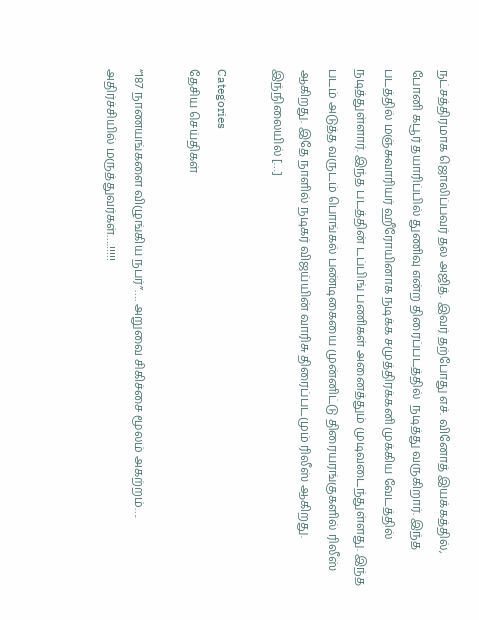நட்சத்திரமாக ஜொலிப்பவர் தல அஜித். இவர் தற்போது எச். வினோத் இயக்கத்தில், போனி கபூர் தயாரிப்பில் துணிவு என்ற திரைப்படத்தில் ‌ நடித்து வருகிறார். இந்த படத்தில் மஞ்சுவாரியர் ஹீரோயினாக நடிக்க சமுத்திரக்கனி முக்கிய வேடத்தில் நடித்துள்ளார். இந்த படத்தின் டப்பிங் பணிகள் அனைத்தும் முடிவடைந்துள்ளது. இந்த படம் அடுத்த வருடம் பொங்கல் பண்டிகையை முன்னிட்டு திரையரங்குகளில் ரிலீஸ் ஆகிறது. இதே நாளில் நடிகர் விஜய்யின் வாரிசு திரைப்படமும் ரிலீஸ் ஆகிறது. இந்நிலையில் […]

Categories
தேசிய செய்திகள்

“187 நாணயங்களை விழுங்கிய நபர்”…. அறுவை சிகிச்சை மூலம் அகற்றம்…. அதிர்ச்சியில் மருத்துவர்கள்….!!!!!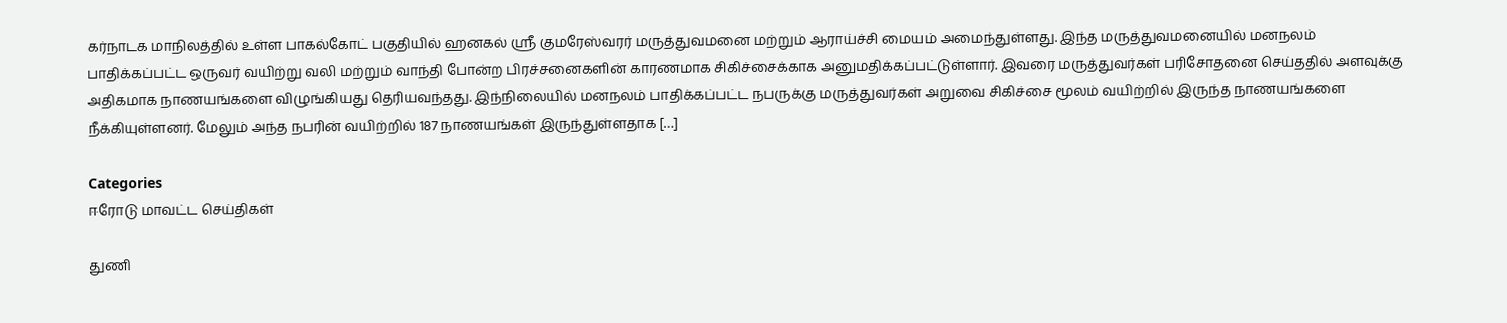கர்நாடக மாநிலத்தில் உள்ள பாகல்கோட் பகுதியில் ஹனகல் ஸ்ரீ குமரேஸ்வரர் மருத்துவமனை மற்றும் ஆராய்ச்சி மையம் அமைந்துள்ளது. இந்த மருத்துவமனையில் மனநலம் பாதிக்கப்பட்ட ஒருவர் வயிற்று வலி மற்றும் வாந்தி போன்ற பிரச்சனைகளின் காரணமாக சிகிச்சைக்காக அனுமதிக்கப்பட்டுள்ளார். இவரை மருத்துவர்கள் பரிசோதனை செய்ததில் அளவுக்கு அதிகமாக நாணயங்களை விழுங்கியது தெரியவந்தது. இந்நிலையில் மனநலம் பாதிக்கப்பட்ட நபருக்கு மருத்துவர்கள் அறுவை சிகிச்சை மூலம் வயிற்றில் இருந்த நாணயங்களை நீக்கியுள்ளனர். மேலும் அந்த நபரின் வயிற்றில் 187 நாணயங்கள் இருந்துள்ளதாக […]

Categories
ஈரோடு மாவட்ட செய்திகள்

துணி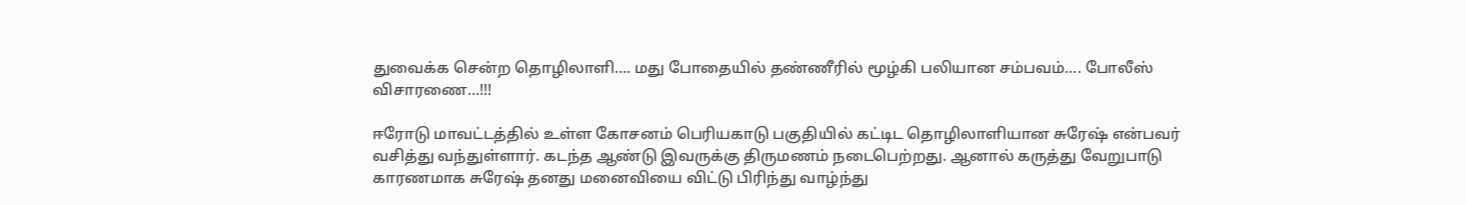துவைக்க சென்ற தொழிலாளி…. மது போதையில் தண்ணீரில் மூழ்கி பலியான சம்பவம்…. போலீஸ் விசாரணை…!!!

ஈரோடு மாவட்டத்தில் உள்ள கோசனம் பெரியகாடு பகுதியில் கட்டிட தொழிலாளியான சுரேஷ் என்பவர் வசித்து வந்துள்ளார். கடந்த ஆண்டு இவருக்கு திருமணம் நடைபெற்றது. ஆனால் கருத்து வேறுபாடு காரணமாக சுரேஷ் தனது மனைவியை விட்டு பிரிந்து வாழ்ந்து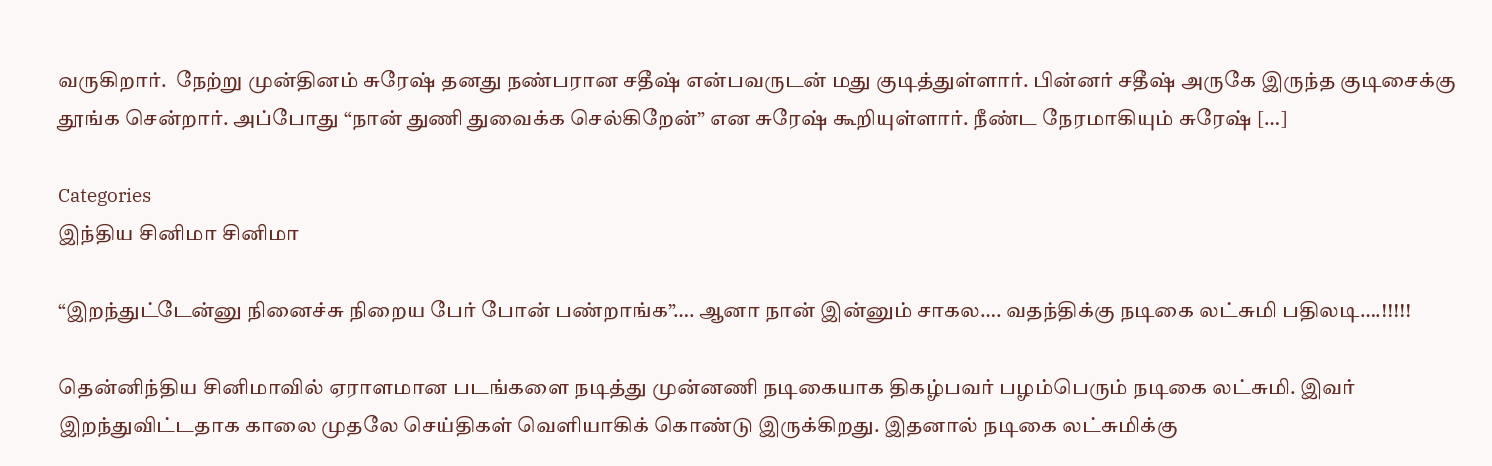வருகிறார்.  நேற்று முன்தினம் சுரேஷ் தனது நண்பரான சதீஷ் என்பவருடன் மது குடித்துள்ளார். பின்னர் சதீஷ் அருகே இருந்த குடிசைக்கு தூங்க சென்றார். அப்போது “நான் துணி துவைக்க செல்கிறேன்” என சுரேஷ் கூறியுள்ளார். நீண்ட நேரமாகியும் சுரேஷ் […]

Categories
இந்திய சினிமா சினிமா

“இறந்துட்டேன்னு நினைச்சு நிறைய பேர் போன் பண்றாங்க”…. ஆனா நான் இன்னும் சாகல…. வதந்திக்கு நடிகை லட்சுமி பதிலடி….!!!!!

தென்னிந்திய சினிமாவில் ஏராளமான படங்களை நடித்து முன்னணி நடிகையாக திகழ்பவர் பழம்பெரும் நடிகை லட்சுமி. இவர் இறந்துவிட்டதாக காலை முதலே செய்திகள் வெளியாகிக் கொண்டு இருக்கிறது. இதனால் நடிகை லட்சுமிக்கு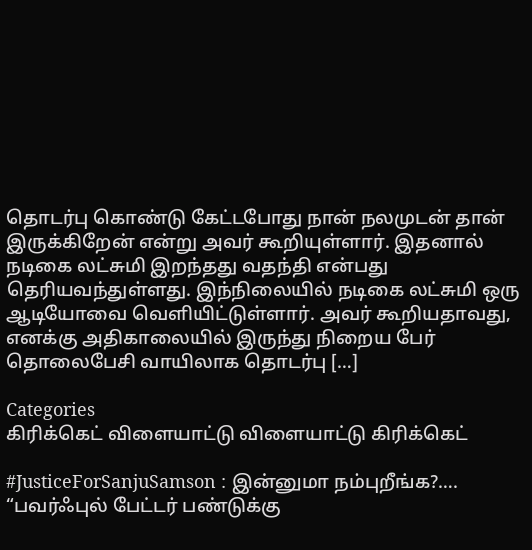தொடர்பு கொண்டு கேட்டபோது நான் நலமுடன் தான் இருக்கிறேன் என்று அவர் கூறியுள்ளார். இதனால் நடிகை லட்சுமி இறந்தது வதந்தி என்பது தெரியவந்துள்ளது. இந்நிலையில் நடிகை லட்சுமி ஒரு ஆடியோவை வெளியிட்டுள்ளார். அவர் கூறியதாவது, எனக்கு அதிகாலையில் இருந்து நிறைய பேர் தொலைபேசி வாயிலாக தொடர்பு […]

Categories
கிரிக்கெட் விளையாட்டு விளையாட்டு கிரிக்கெட்

#JusticeForSanjuSamson : இன்னுமா நம்புறீங்க?…. “பவர்ஃபுல் பேட்டர் பண்டுக்கு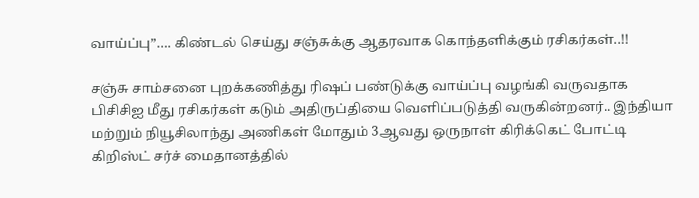வாய்ப்பு”…. கிண்டல் செய்து சஞ்சுக்கு ஆதரவாக கொந்தளிக்கும் ரசிகர்கள்..!!

சஞ்சு சாம்சனை புறக்கணித்து ரிஷப் பண்டுக்கு வாய்ப்பு வழங்கி வருவதாக பிசிசிஐ மீது ரசிகர்கள் கடும் அதிருப்தியை வெளிப்படுத்தி வருகின்றனர்.. இந்தியா மற்றும் நியூசிலாந்து அணிகள் மோதும் 3ஆவது ஒருநாள் கிரிக்கெட் போட்டி  கிறிஸ்ட் சர்ச் மைதானத்தில்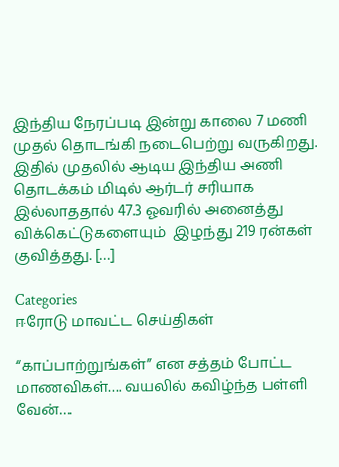இந்திய நேரப்படி இன்று காலை 7 மணி முதல் தொடங்கி நடைபெற்று வருகிறது. இதில் முதலில் ஆடிய இந்திய அணி தொடக்கம் மிடில் ஆர்டர் சரியாக இல்லாததால் 47.3 ஓவரில் அனைத்து விக்கெட்டுகளையும்  இழந்து 219 ரன்கள் குவித்தது. […]

Categories
ஈரோடு மாவட்ட செய்திகள்

“காப்பாற்றுங்கள்” என சத்தம் போட்ட மாணவிகள்…. வயலில் கவிழ்ந்த பள்ளி வேன்….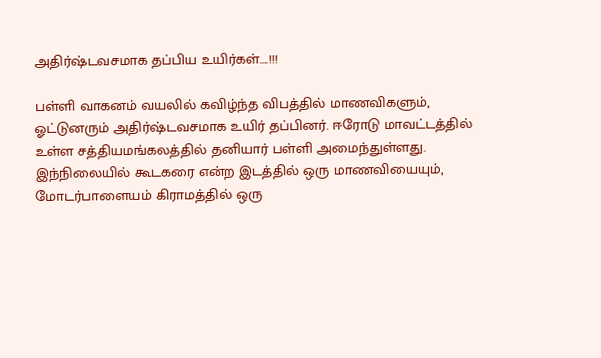அதிர்ஷ்டவசமாக தப்பிய உயிர்கள்….!!!

பள்ளி வாகனம் வயலில் கவிழ்ந்த விபத்தில் மாணவிகளும், ஓட்டுனரும் அதிர்ஷ்டவசமாக உயிர் தப்பினர். ஈரோடு மாவட்டத்தில் உள்ள சத்தியமங்கலத்தில் தனியார் பள்ளி அமைந்துள்ளது. இந்நிலையில் கூடகரை என்ற இடத்தில் ஒரு மாணவியையும், மோடர்பாளையம் கிராமத்தில் ஒரு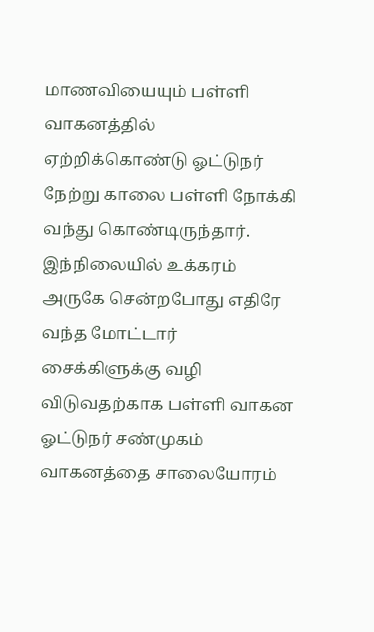மாணவியையும் பள்ளி வாகனத்தில் ஏற்றிக்கொண்டு ஓட்டுநர் நேற்று காலை பள்ளி நோக்கி வந்து கொண்டிருந்தார். இந்நிலையில் உக்கரம் அருகே சென்றபோது எதிரே வந்த மோட்டார் சைக்கிளுக்கு வழி விடுவதற்காக பள்ளி வாகன ஓட்டுநர் சண்முகம் வாகனத்தை சாலையோரம்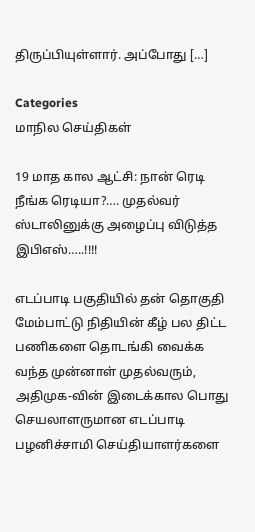திருப்பியுள்ளார். அப்போது […]

Categories
மாநில செய்திகள்

19 மாத கால ஆட்சி: நான் ரெடி நீங்க ரெடியா?…. முதல்வர் ஸ்டாலினுக்கு அழைப்பு விடுத்த இபிஎஸ்…..!!!!

எடப்பாடி பகுதியில் தன் தொகுதி மேம்பாட்டு நிதியின் கீழ் பல திட்ட பணிகளை தொடங்கி வைக்க வந்த முன்னாள் முதல்வரும், அதிமுக-வின் இடைக்கால பொது செயலாளருமான எடப்பாடி பழனிச்சாமி செய்தியாளர்களை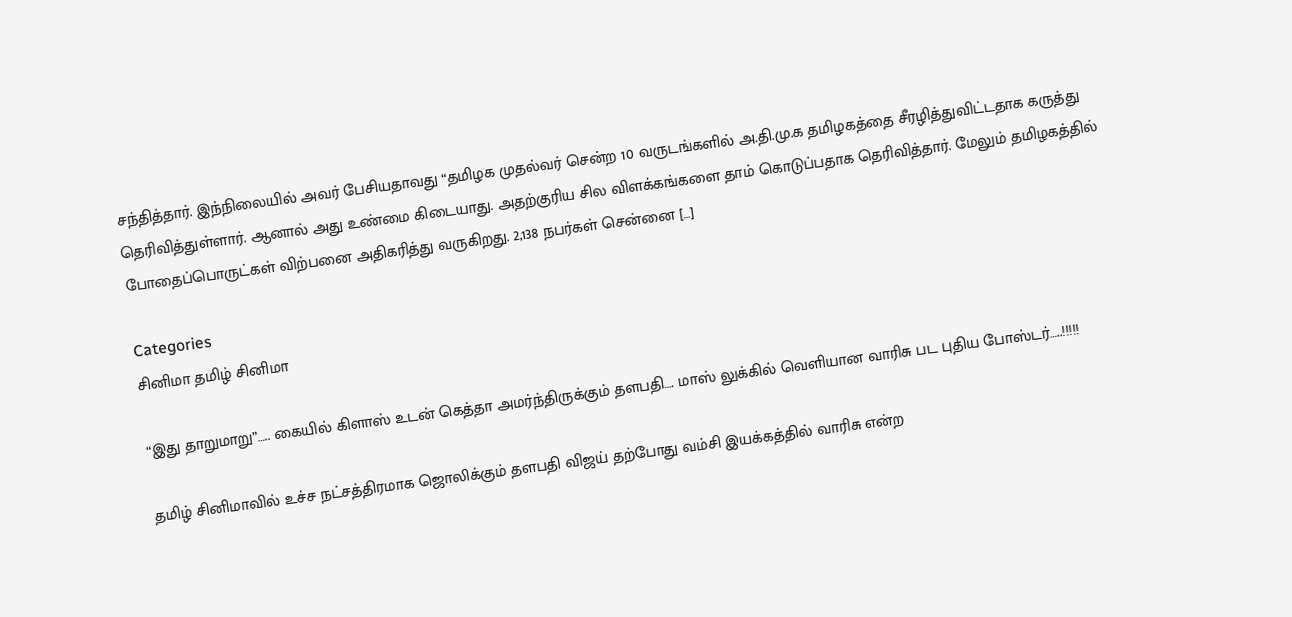சந்தித்தார். இந்நிலையில் அவர் பேசியதாவது “தமிழக முதல்வர் சென்ற 10 வருடங்களில் அ.தி.மு.க தமிழகத்தை சீரழித்துவிட்டதாக கருத்து தெரிவித்துள்ளார். ஆனால் அது உண்மை கிடையாது. அதற்குரிய சில விளக்கங்களை தாம் கொடுப்பதாக தெரிவித்தார். மேலும் தமிழகத்தில் போதைப்பொருட்கள் விற்பனை அதிகரித்து வருகிறது. 2,138 நபர்கள் சென்னை […]

Categories
சினிமா தமிழ் சினிமா

“இது தாறுமாறு”….. கையில் கிளாஸ் உடன் கெத்தா அமர்ந்திருக்கும் தளபதி…. மாஸ் லுக்கில் வெளியான வாரிசு பட புதிய போஸ்டர்…..!!!!!

தமிழ் சினிமாவில் உச்ச நட்சத்திரமாக ஜொலிக்கும் தளபதி விஜய் தற்போது வம்சி இயக்கத்தில் வாரிசு என்ற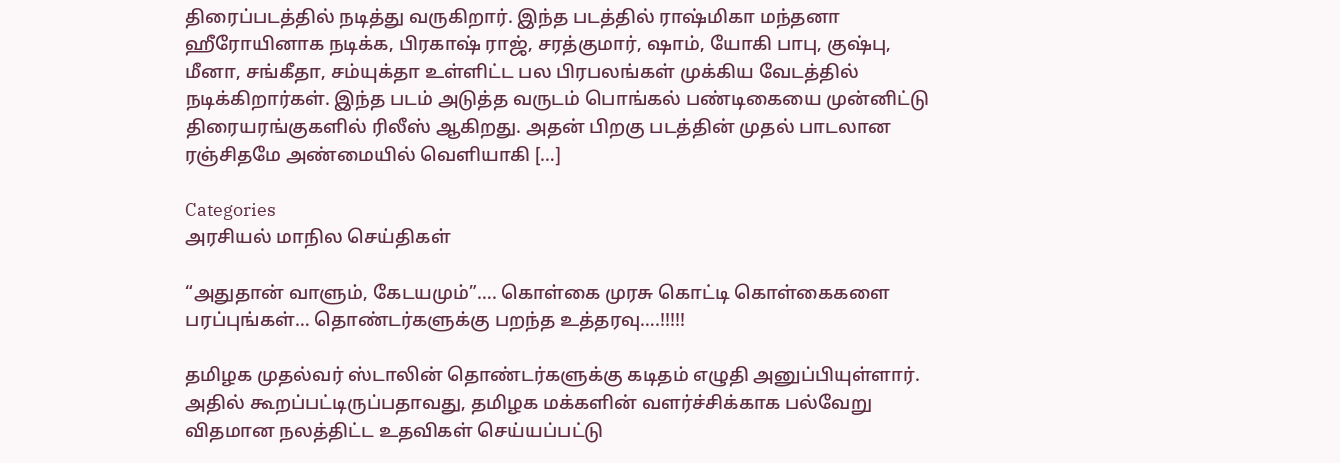திரைப்படத்தில் நடித்து வருகிறார். இந்த படத்தில் ராஷ்மிகா மந்தனா ஹீரோயினாக நடிக்க, பிரகாஷ் ராஜ், சரத்குமார், ஷாம், யோகி பாபு, குஷ்பு, மீனா, சங்கீதா, சம்யுக்தா உள்ளிட்ட பல பிரபலங்கள் முக்கிய வேடத்தில் நடிக்கிறார்கள். இந்த படம் அடுத்த வருடம் பொங்கல் பண்டிகையை முன்னிட்டு திரையரங்குகளில் ரிலீஸ் ஆகிறது. அதன் பிறகு படத்தின் முதல் பாடலான ரஞ்சிதமே அண்மையில் வெளியாகி […]

Categories
அரசியல் மாநில செய்திகள்

“அதுதான் வாளும், கேடயமும்”…. கொள்கை முரசு கொட்டி கொள்கைகளை பரப்புங்கள்… தொண்டர்களுக்கு பறந்த உத்தரவு….!!!!!

தமிழக முதல்வர் ஸ்டாலின் தொண்டர்களுக்கு கடிதம் எழுதி அனுப்பியுள்ளார். அதில் கூறப்பட்டிருப்பதாவது, தமிழக மக்களின் வளர்ச்சிக்காக பல்வேறு விதமான நலத்திட்ட உதவிகள் செய்யப்பட்டு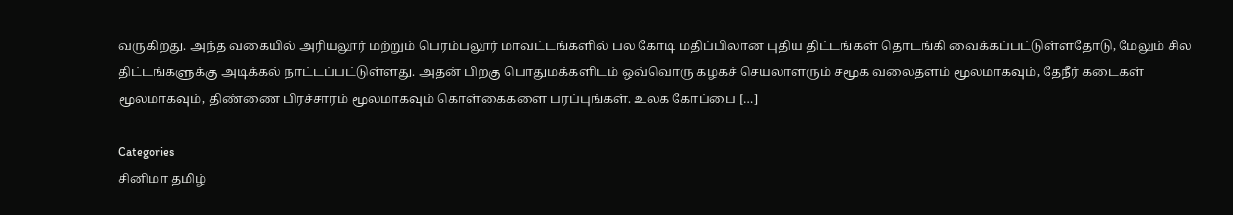வருகிறது. அந்த வகையில் அரியலூர் மற்றும் பெரம்பலூர் மாவட்டங்களில் பல கோடி மதிப்பிலான புதிய திட்டங்கள் தொடங்கி வைக்கப்பட்டுள்ளதோடு, மேலும் சில திட்டங்களுக்கு அடிக்கல் நாட்டப்பட்டுள்ளது. அதன் பிறகு பொதுமக்களிடம் ஒவ்வொரு கழகச் செயலாளரும் சமூக வலைதளம் மூலமாகவும், தேநீர் கடைகள் மூலமாகவும், திண்ணை பிரச்சாரம் மூலமாகவும் கொள்கைகளை பரப்புங்கள். உலக கோப்பை […]

Categories
சினிமா தமிழ்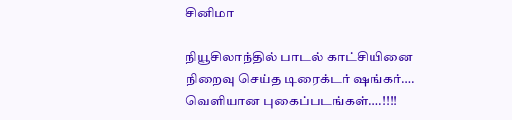சினிமா

நியூசிலாந்தில் பாடல் காட்சியினை நிறைவு செய்த டிரைக்டர் ஷங்கர்…. வெளியான புகைப்படங்கள்….!!!!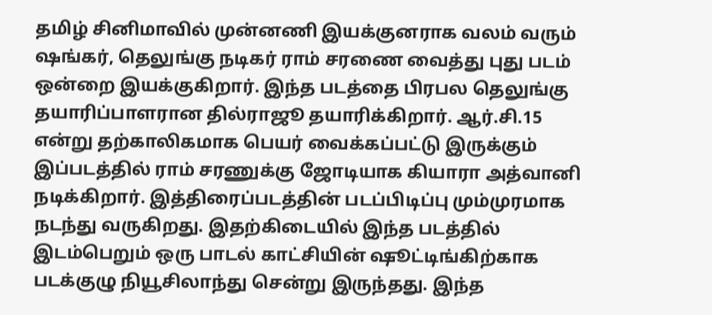தமிழ் சினிமாவில் முன்னணி இயக்குனராக வலம் வரும் ஷங்கர், தெலுங்கு நடிகர் ராம் சரணை வைத்து புது படம் ஒன்றை இயக்குகிறார். இந்த படத்தை பிரபல தெலுங்கு தயாரிப்பாளரான தில்ராஜூ தயாரிக்கிறார். ஆர்.சி.15 என்று தற்காலிகமாக பெயர் வைக்கப்பட்டு இருக்கும் இப்படத்தில் ராம் சரணுக்கு ஜோடியாக கியாரா அத்வானி நடிக்கிறார். இத்திரைப்படத்தின் படப்பிடிப்பு மும்முரமாக நடந்து வருகிறது. இதற்கிடையில் இந்த படத்தில் இடம்பெறும் ஒரு பாடல் காட்சியின் ஷூட்டிங்கிற்காக படக்குழு நியூசிலாந்து சென்று இருந்தது. இந்த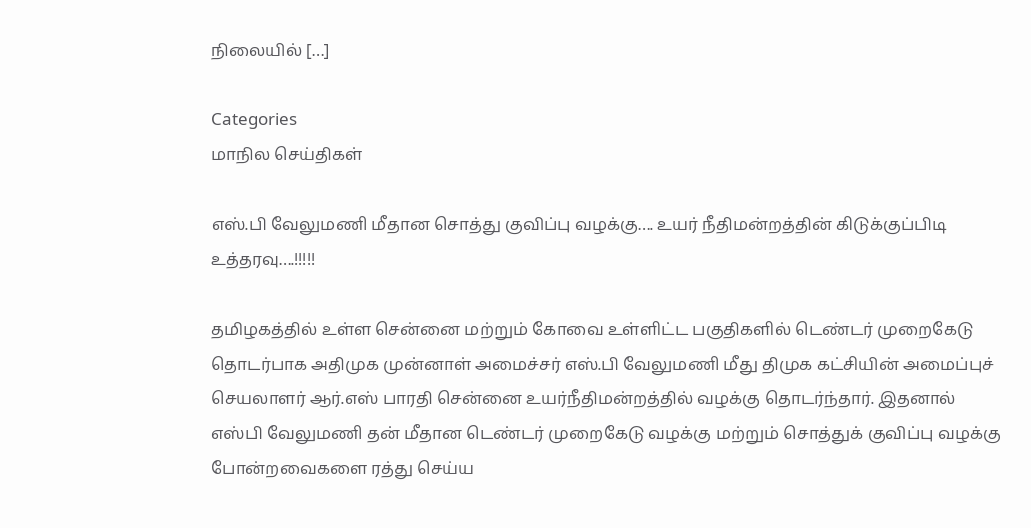நிலையில் […]

Categories
மாநில செய்திகள்

எஸ்.பி வேலுமணி மீதான சொத்து குவிப்பு வழக்கு…. உயர் நீதிமன்றத்தின் கிடுக்குப்பிடி உத்தரவு….!!!!!

தமிழகத்தில் உள்ள சென்னை மற்றும் கோவை உள்ளிட்ட பகுதிகளில் டெண்டர் முறைகேடு தொடர்பாக அதிமுக முன்னாள் அமைச்சர் எஸ்.பி வேலுமணி மீது திமுக கட்சியின் அமைப்புச் செயலாளர் ஆர்.எஸ் பாரதி சென்னை உயர்நீதிமன்றத்தில் வழக்கு தொடர்ந்தார். இதனால் எஸ்பி வேலுமணி தன் மீதான டெண்டர் முறைகேடு வழக்கு மற்றும் சொத்துக் குவிப்பு வழக்கு போன்றவைகளை ரத்து செய்ய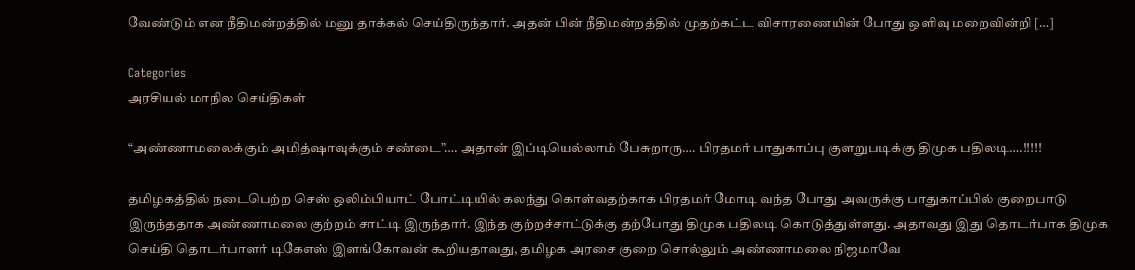வேண்டும் என நீதிமன்றத்தில் மனு தாக்கல் செய்திருந்தார். அதன் பின் நீதிமன்றத்தில் முதற்கட்ட விசாரணையின் போது ஒளிவு மறைவின்றி […]

Categories
அரசியல் மாநில செய்திகள்

“அண்ணாமலைக்கும் அமித்ஷாவுக்கும் சண்டை”…. அதான் இப்டியெல்லாம் பேசுறாரு…. பிரதமர் பாதுகாப்பு குளறுபடிக்கு திமுக பதிலடி….!!!!!

தமிழகத்தில் நடைபெற்ற செஸ் ஒலிம்பியாட் போட்டியில் கலந்து கொள்வதற்காக பிரதமர் மோடி வந்த போது அவருக்கு பாதுகாப்பில் குறைபாடு இருந்ததாக அண்ணாமலை குற்றம் சாட்டி இருந்தார். இந்த குற்றச்சாட்டுக்கு தற்போது திமுக பதிலடி கொடுத்துள்ளது. அதாவது இது தொடர்பாக திமுக செய்தி தொடர்பாளர் டிகேஎஸ் இளங்கோவன் கூறியதாவது, தமிழக அரசை குறை சொல்லும் அண்ணாமலை நிஜமாவே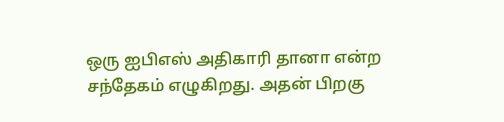ஒரு ஐபிஎஸ் அதிகாரி தானா என்ற சந்தேகம் எழுகிறது. அதன் பிறகு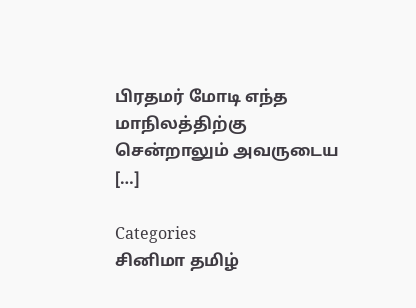பிரதமர் மோடி எந்த மாநிலத்திற்கு சென்றாலும் அவருடைய […]

Categories
சினிமா தமிழ்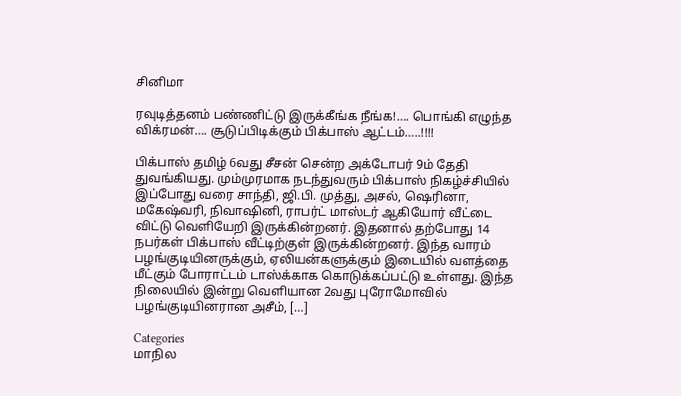சினிமா

ரவுடித்தனம் பண்ணிட்டு இருக்கீங்க நீங்க!…. பொங்கி எழுந்த விக்ரமன்…. சூடுப்பிடிக்கும் பிக்பாஸ் ஆட்டம்…..!!!!

பிக்பாஸ் தமிழ் 6வது சீசன் சென்ற அக்டோபர் 9ம் தேதி துவங்கியது. மும்முரமாக நடந்துவரும் பிக்பாஸ் நிகழ்ச்சியில் இப்போது வரை சாந்தி, ஜி.பி. முத்து, அசல், ஷெரினா, மகேஷ்வரி, நிவாஷினி, ராபர்ட் மாஸ்டர் ஆகியோர் வீட்டை விட்டு வெளியேறி இருக்கின்றனர். இதனால் தற்போது 14 நபர்கள் பிக்பாஸ் வீட்டிற்குள் இருக்கின்றனர். இந்த வாரம் பழங்குடியினருக்கும், ஏலியன்களுக்கும் இடையில் வளத்தை மீட்கும் போராட்டம் டாஸ்க்காக கொடுக்கப்பட்டு உள்ளது. இந்த நிலையில் இன்று வெளியான 2வது புரோமோவில் பழங்குடியினரான அசீம், […]

Categories
மாநில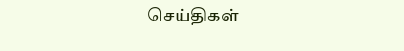செய்திகள்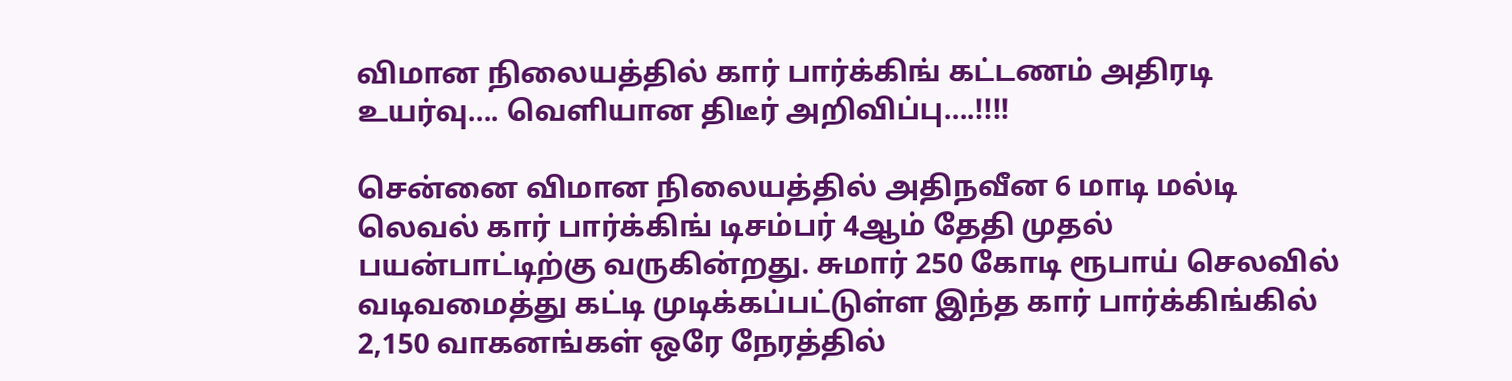விமான நிலையத்தில் கார் பார்க்கிங் கட்டணம் அதிரடி உயர்வு…. வெளியான திடீர் அறிவிப்பு….!!!!

சென்னை விமான நிலையத்தில் அதிநவீன 6 மாடி மல்டி லெவல் கார் பார்க்கிங் டிசம்பர் 4ஆம் தேதி முதல் பயன்பாட்டிற்கு வருகின்றது. சுமார் 250 கோடி ரூபாய் செலவில் வடிவமைத்து கட்டி முடிக்கப்பட்டுள்ள இந்த கார் பார்க்கிங்கில் 2,150 வாகனங்கள் ஒரே நேரத்தில்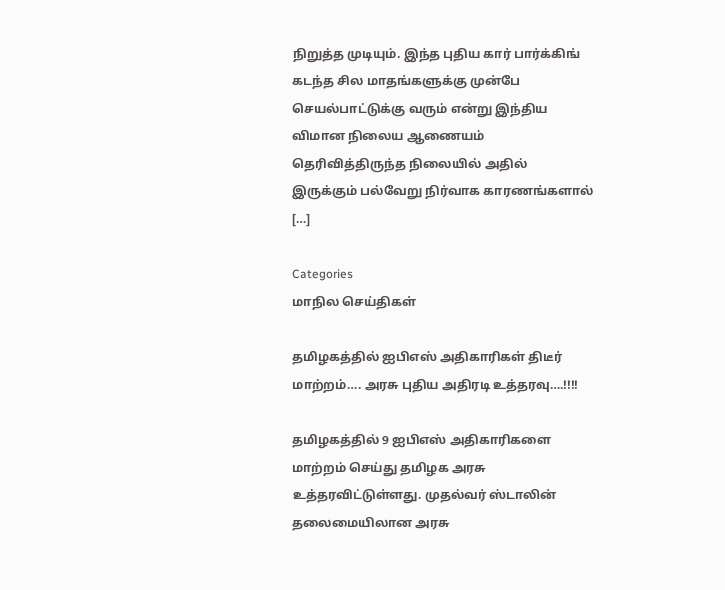நிறுத்த முடியும். இந்த புதிய கார் பார்க்கிங் கடந்த சில மாதங்களுக்கு முன்பே செயல்பாட்டுக்கு வரும் என்று இந்திய விமான நிலைய ஆணையம் தெரிவித்திருந்த நிலையில் அதில் இருக்கும் பல்வேறு நிர்வாக காரணங்களால் […]

Categories
மாநில செய்திகள்

தமிழகத்தில் ஐபிஎஸ் அதிகாரிகள் திடீர் மாற்றம்…. அரசு புதிய அதிரடி உத்தரவு….!!!!

தமிழகத்தில் 9 ஐபிஎஸ் அதிகாரிகளை மாற்றம் செய்து தமிழக அரசு உத்தரவிட்டுள்ளது. முதல்வர் ஸ்டாலின் தலைமையிலான அரசு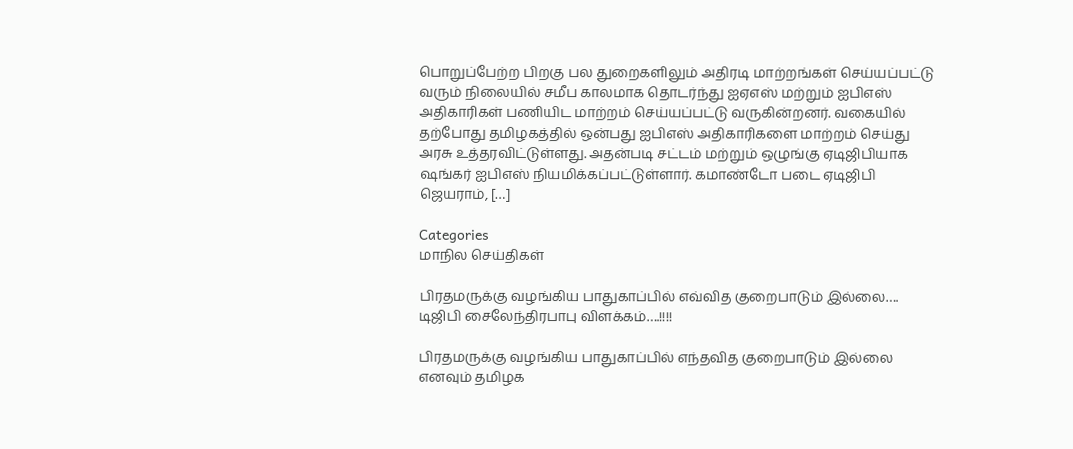பொறுப்பேற்ற பிறகு பல துறைகளிலும் அதிரடி மாற்றங்கள் செய்யப்பட்டு வரும் நிலையில் சமீப காலமாக தொடர்ந்து ஐஏஎஸ் மற்றும் ஐபிஎஸ் அதிகாரிகள் பணியிட மாற்றம் செய்யப்பட்டு வருகின்றனர். வகையில் தற்போது தமிழகத்தில் ஒன்பது ஐபிஎஸ் அதிகாரிகளை மாற்றம் செய்து அரசு உத்தரவிட்டுள்ளது. அதன்படி சட்டம் மற்றும் ஒழுங்கு ஏடிஜிபியாக ஷங்கர் ஐபிஎஸ் நியமிக்கப்பட்டுள்ளார். கமாண்டோ படை ஏடிஜிபி ஜெயராம், […]

Categories
மாநில செய்திகள்

பிரதமருக்கு வழங்கிய பாதுகாப்பில் எவ்வித குறைபாடும் இல்லை…. டிஜிபி சைலேந்திரபாபு விளக்கம்….!!!!

பிரதமருக்கு வழங்கிய பாதுகாப்பில் எந்தவித குறைபாடும் இல்லை எனவும் தமிழக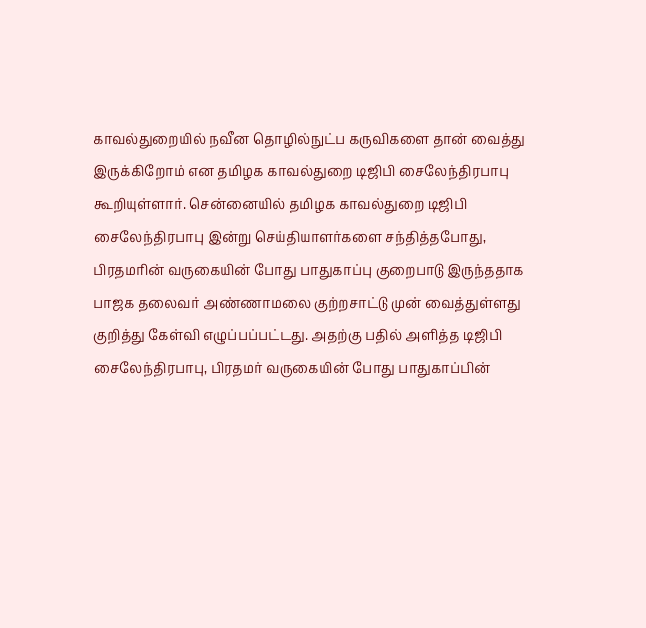காவல்துறையில் நவீன தொழில்நுட்ப கருவிகளை தான் வைத்து இருக்கிறோம் என தமிழக காவல்துறை டிஜிபி சைலேந்திரபாபு கூறியுள்ளார். சென்னையில் தமிழக காவல்துறை டிஜிபி சைலேந்திரபாபு இன்று செய்தியாளர்களை சந்தித்தபோது, பிரதமரின் வருகையின் போது பாதுகாப்பு குறைபாடு இருந்ததாக பாஜக தலைவர் அண்ணாமலை குற்றசாட்டு முன் வைத்துள்ளது குறித்து கேள்வி எழுப்பப்பட்டது. அதற்கு பதில் அளித்த டிஜிபி சைலேந்திரபாபு, பிரதமர் வருகையின் போது பாதுகாப்பின்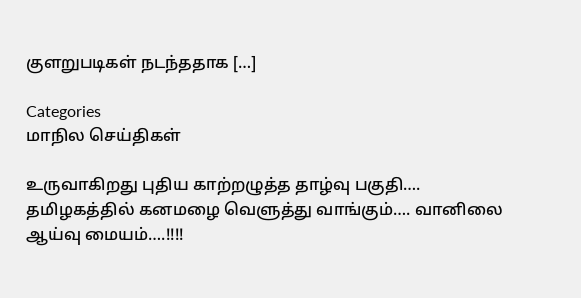குளறுபடிகள் நடந்ததாக […]

Categories
மாநில செய்திகள்

உருவாகிறது புதிய காற்றழுத்த தாழ்வு பகுதி…. தமிழகத்தில் கனமழை வெளுத்து வாங்கும்…. வானிலை ஆய்வு மையம்….!!!!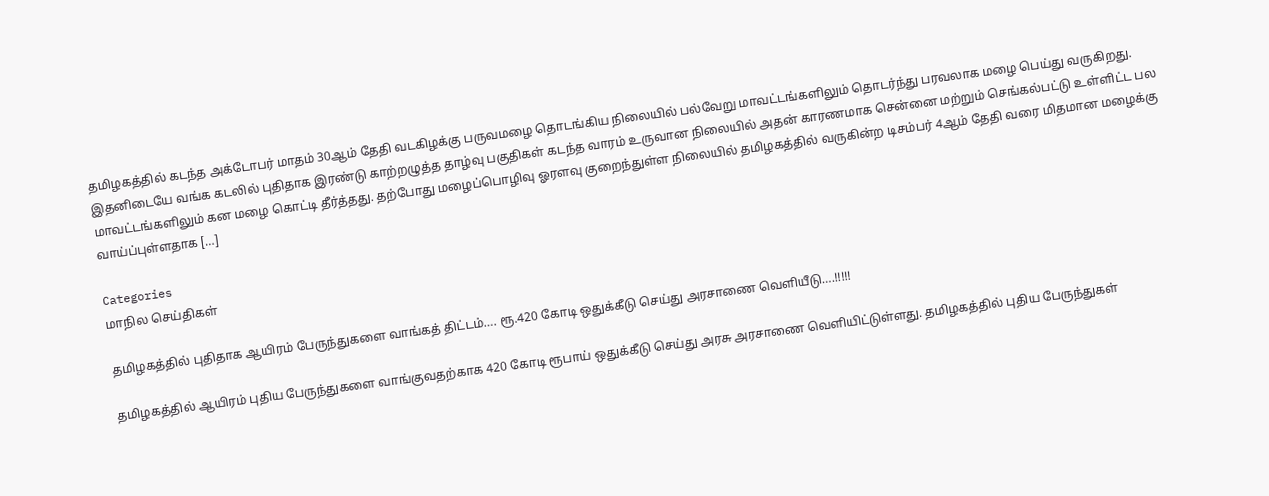தமிழகத்தில் கடந்த அக்டோபர் மாதம் 30ஆம் தேதி வடகிழக்கு பருவமழை தொடங்கிய நிலையில் பல்வேறு மாவட்டங்களிலும் தொடர்ந்து பரவலாக மழை பெய்து வருகிறது. இதனிடையே வங்க கடலில் புதிதாக இரண்டு காற்றழுத்த தாழ்வு பகுதிகள் கடந்த வாரம் உருவான நிலையில் அதன் காரணமாக சென்னை மற்றும் செங்கல்பட்டு உள்ளிட்ட பல மாவட்டங்களிலும் கன மழை கொட்டி தீர்த்தது. தற்போது மழைப்பொழிவு ஓரளவு குறைந்துள்ள நிலையில் தமிழகத்தில் வருகின்ற டிசம்பர் 4ஆம் தேதி வரை மிதமான மழைக்கு வாய்ப்புள்ளதாக […]

Categories
மாநில செய்திகள்

தமிழகத்தில் புதிதாக ஆயிரம் பேருந்துகளை வாங்கத் திட்டம்…. ரூ.420 கோடி ஒதுக்கீடு செய்து அரசாணை வெளியீடு….!!!!!

தமிழகத்தில் ஆயிரம் புதிய பேருந்துகளை வாங்குவதற்காக 420 கோடி ரூபாய் ஒதுக்கீடு செய்து அரசு அரசாணை வெளியிட்டுள்ளது. தமிழகத்தில் புதிய பேருந்துகள்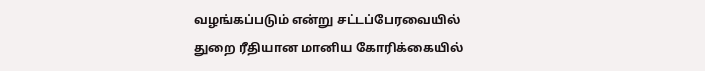வழங்கப்படும் என்று சட்டப்பேரவையில் துறை ரீதியான மானிய கோரிக்கையில்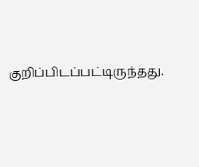குறிப்பிடப்பட்டிருந்தது.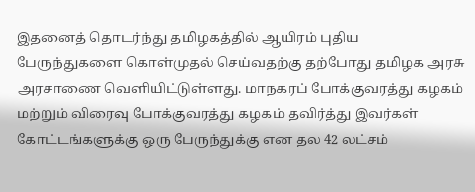இதனைத் தொடர்ந்து தமிழகத்தில் ஆயிரம் புதிய பேருந்துகளை கொள்முதல் செய்வதற்கு தற்போது தமிழக அரசு அரசாணை வெளியிட்டுள்ளது. மாநகரப் போக்குவரத்து கழகம் மற்றும் விரைவு போக்குவரத்து கழகம் தவிர்த்து இவர்கள் கோட்டங்களுக்கு ஒரு பேருந்துக்கு என தல 42 லட்சம்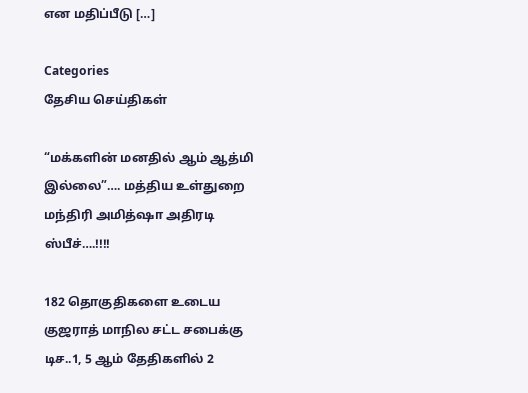என மதிப்பீடு […]

Categories
தேசிய செய்திகள்

“மக்களின் மனதில் ஆம் ஆத்மி இல்லை”…. மத்திய உள்துறை மந்திரி அமித்ஷா அதிரடி ஸ்பீச்….!!!!

182 தொகுதிகளை உடைய குஜராத் மாநில சட்ட சபைக்கு டிச..1, 5 ஆம் தேதிகளில் 2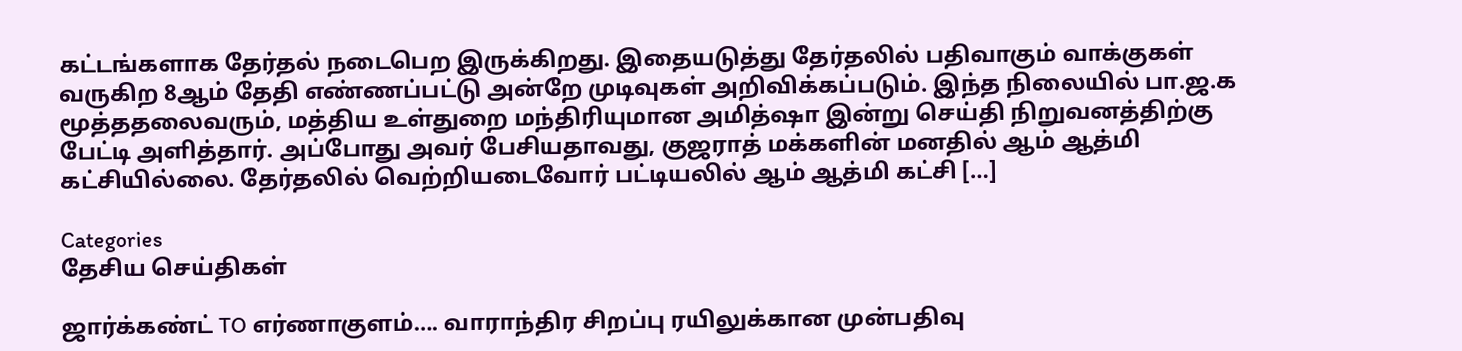கட்டங்களாக தேர்தல் நடைபெற இருக்கிறது. இதையடுத்து தேர்தலில் பதிவாகும் வாக்குகள் வருகிற 8ஆம் தேதி எண்ணப்பட்டு அன்றே முடிவுகள் அறிவிக்கப்படும். இந்த நிலையில் பா.ஜ.க மூத்ததலைவரும், மத்திய உள்துறை மந்திரியுமான அமித்ஷா இன்று செய்தி நிறுவனத்திற்கு பேட்டி அளித்தார். அப்போது அவர் பேசியதாவது, குஜராத் மக்களின் மனதில் ஆம் ஆத்மி கட்சியில்லை. தேர்தலில் வெற்றியடைவோர் பட்டியலில் ஆம் ஆத்மி கட்சி […]

Categories
தேசிய செய்திகள்

ஜார்க்கண்ட் TO எர்ணாகுளம்…. வாராந்திர சிறப்பு ரயிலுக்கான முன்பதிவு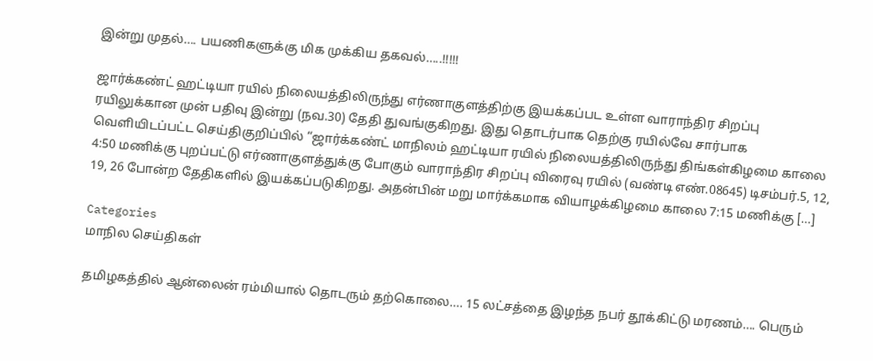இன்று முதல்…. பயணிகளுக்கு மிக முக்கிய தகவல்…..!!!!!

ஜார்க்கண்ட் ஹட்டியா ரயில் நிலையத்திலிருந்து எர்ணாகுளத்திற்கு இயக்கப்பட உள்ள வாராந்திர சிறப்பு ரயிலுக்கான முன் பதிவு இன்று (நவ.30) தேதி துவங்குகிறது. இது தொடர்பாக தெற்கு ரயில்வே சார்பாக வெளியிடப்பட்ட செய்திகுறிப்பில் “ஜார்க்கண்ட் மாநிலம் ஹட்டியா ரயில் நிலையத்திலிருந்து திங்கள்கிழமை காலை 4:50 மணிக்கு புறப்பட்டு எர்ணாகுளத்துக்கு போகும் வாராந்திர சிறப்பு விரைவு ரயில் (வண்டி எண்.08645) டிசம்பர்.5, 12, 19, 26 போன்ற தேதிகளில் இயக்கப்படுகிறது. அதன்பின் மறு மார்க்கமாக வியாழக்கிழமை காலை 7:15 மணிக்கு […]

Categories
மாநில செய்திகள்

தமிழகத்தில் ஆன்லைன் ரம்மியால் தொடரும் தற்கொலை…. 15 லட்சத்தை இழந்த நபர் தூக்கிட்டு மரணம்…. பெரும்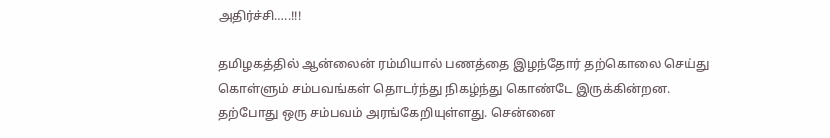அதிர்ச்சி…..!!!

தமிழகத்தில் ஆன்லைன் ரம்மியால் பணத்தை இழந்தோர் தற்கொலை செய்து கொள்ளும் சம்பவங்கள் தொடர்ந்து நிகழ்ந்து கொண்டே இருக்கின்றன. தற்போது ஒரு சம்பவம் அரங்கேறியுள்ளது. சென்னை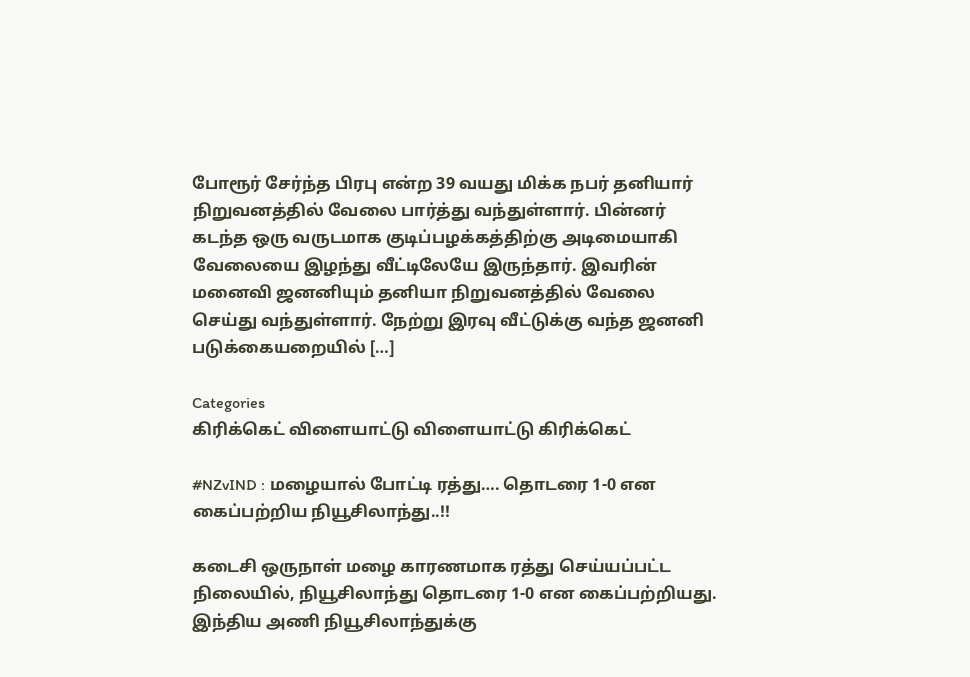போரூர் சேர்ந்த பிரபு என்ற 39 வயது மிக்க நபர் தனியார் நிறுவனத்தில் வேலை பார்த்து வந்துள்ளார். பின்னர் கடந்த ஒரு வருடமாக குடிப்பழக்கத்திற்கு அடிமையாகி வேலையை இழந்து வீட்டிலேயே இருந்தார். இவரின் மனைவி ஜனனியும் தனியா நிறுவனத்தில் வேலை செய்து வந்துள்ளார். நேற்று இரவு வீட்டுக்கு வந்த ஜனனி படுக்கையறையில் […]

Categories
கிரிக்கெட் விளையாட்டு விளையாட்டு கிரிக்கெட்

#NZvIND : மழையால் போட்டி ரத்து…. தொடரை 1-0 என கைப்பற்றிய நியூசிலாந்து..!!

கடைசி ஒருநாள் மழை காரணமாக ரத்து செய்யப்பட்ட நிலையில், நியூசிலாந்து தொடரை 1-0 என கைப்பற்றியது. இந்திய அணி நியூசிலாந்துக்கு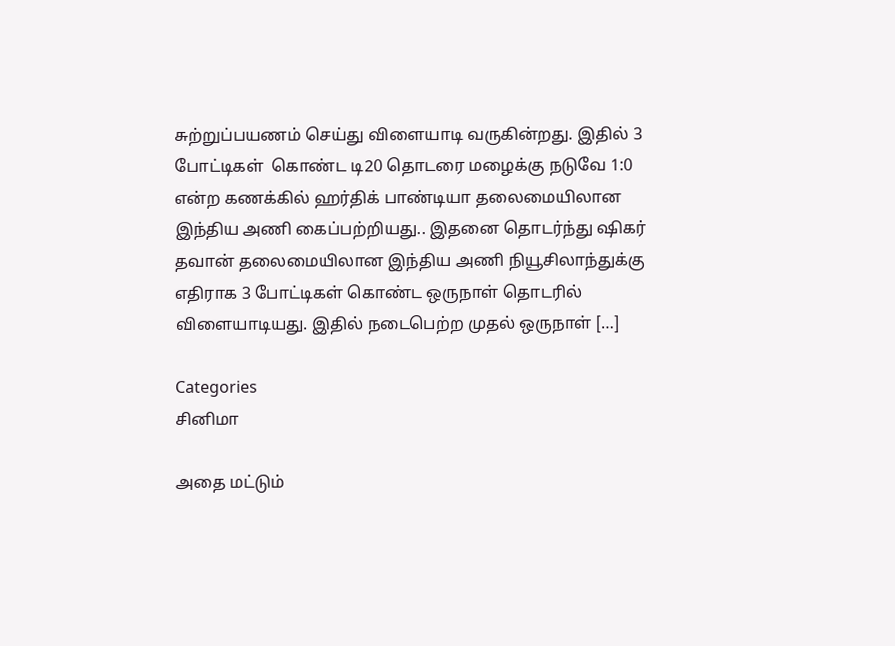சுற்றுப்பயணம் செய்து விளையாடி வருகின்றது. இதில் 3 போட்டிகள்  கொண்ட டி20 தொடரை மழைக்கு நடுவே 1:0 என்ற கணக்கில் ஹர்திக் பாண்டியா தலைமையிலான இந்திய அணி கைப்பற்றியது.. இதனை தொடர்ந்து ஷிகர் தவான் தலைமையிலான இந்திய அணி நியூசிலாந்துக்கு எதிராக 3 போட்டிகள் கொண்ட ஒருநாள் தொடரில் விளையாடியது. இதில் நடைபெற்ற முதல் ஒருநாள் […]

Categories
சினிமா

அதை மட்டும்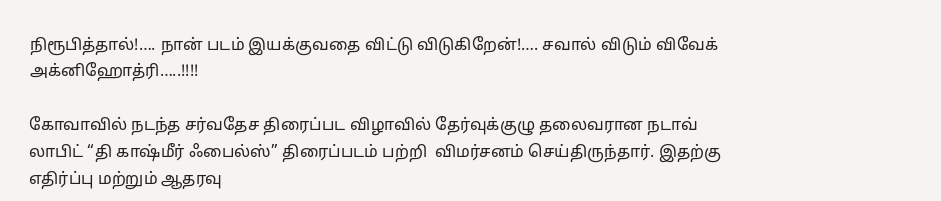நிரூபித்தால்!…. நான் படம் இயக்குவதை விட்டு விடுகிறேன்!…. சவால் விடும் விவேக் அக்னிஹோத்ரி…..!!!!

கோவாவில் நடந்த சர்வதேச திரைப்பட விழாவில் தேர்வுக்குழு தலைவரான நடாவ் லாபிட் “தி காஷ்மீர் ஃபைல்ஸ்” திரைப்படம் பற்றி  விமர்சனம் செய்திருந்தார். இதற்கு எதிர்ப்பு மற்றும் ஆதரவு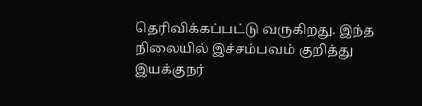தெரிவிக்கப்பட்டு வருகிறது. இந்த நிலையில் இச்சம்பவம் குறித்து இயக்குநர்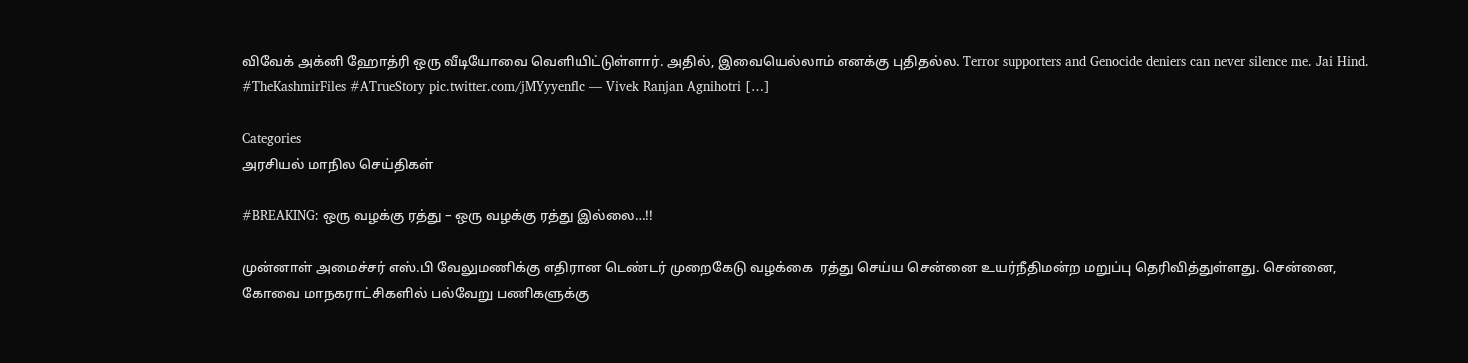விவேக் அக்னி ஹோத்ரி ஒரு வீடியோவை வெளியிட்டுள்ளார். அதில், இவையெல்லாம் எனக்கு புதிதல்ல. Terror supporters and Genocide deniers can never silence me. Jai Hind. #TheKashmirFiles #ATrueStory pic.twitter.com/jMYyyenflc — Vivek Ranjan Agnihotri […]

Categories
அரசியல் மாநில செய்திகள்

#BREAKING: ஒரு வழக்கு ரத்து – ஒரு வழக்கு ரத்து இல்லை…!!

முன்னாள் அமைச்சர் எஸ்.பி வேலுமணிக்கு எதிரான டெண்டர் முறைகேடு வழக்கை  ரத்து செய்ய சென்னை உயர்நீதிமன்ற மறுப்பு தெரிவித்துள்ளது. சென்னை, கோவை மாநகராட்சிகளில் பல்வேறு பணிகளுக்கு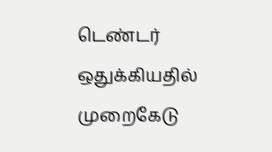டெண்டர் ஒதுக்கியதில் முறைகேடு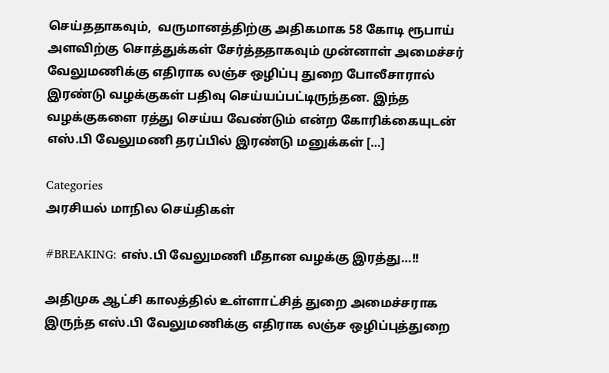செய்ததாகவும்,  வருமானத்திற்கு அதிகமாக 58 கோடி ரூபாய் அளவிற்கு சொத்துக்கள் சேர்த்ததாகவும் முன்னாள் அமைச்சர் வேலுமணிக்கு எதிராக லஞ்ச ஒழிப்பு துறை போலீசாரால் இரண்டு வழக்குகள் பதிவு செய்யப்பட்டிருந்தன. இந்த வழக்குகளை ரத்து செய்ய வேண்டும் என்ற கோரிக்கையுடன் எஸ்.பி வேலுமணி தரப்பில் இரண்டு மனுக்கள் […]

Categories
அரசியல் மாநில செய்திகள்

#BREAKING: எஸ்.பி வேலுமணி மீதான வழக்கு இரத்து…!!

அதிமுக ஆட்சி காலத்தில் உள்ளாட்சித் துறை அமைச்சராக இருந்த எஸ்.பி வேலுமணிக்கு எதிராக லஞ்ச ஒழிப்புத்துறை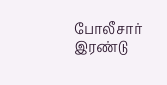போலீசார் இரண்டு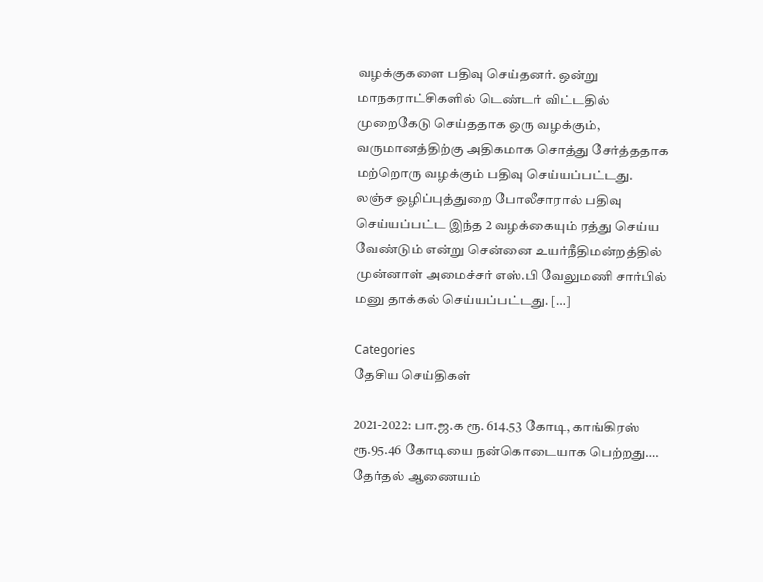வழக்குகளை பதிவு செய்தனர். ஒன்று மாநகராட்சிகளில் டெண்டர் விட்டதில் முறைகேடு செய்ததாக ஒரு வழக்கும்,  வருமானத்திற்கு அதிகமாக சொத்து சேர்த்ததாக மற்றொரு வழக்கும் பதிவு செய்யப்பட்டது. லஞ்ச ஒழிப்புத்துறை போலீசாரால் பதிவு செய்யப்பட்ட இந்த 2 வழக்கையும் ரத்து செய்ய வேண்டும் என்று சென்னை உயர்நீதிமன்றத்தில் முன்னாள் அமைச்சர் எஸ்.பி வேலுமணி சார்பில் மனு தாக்கல் செய்யப்பட்டது. […]

Categories
தேசிய செய்திகள்

2021-2022: பா.ஜ.க ரூ. 614.53 கோடி, காங்கிரஸ் ரூ.95.46 கோடியை நன்கொடையாக பெற்றது…. தேர்தல் ஆணையம்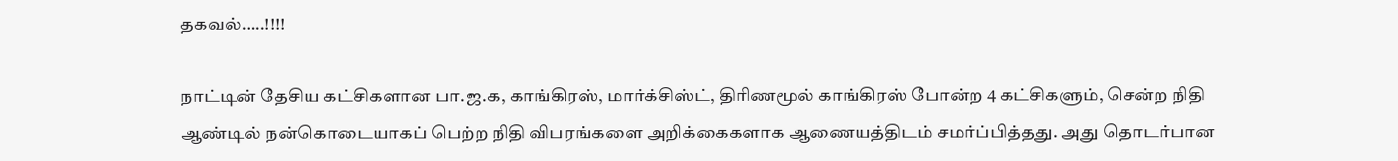தகவல்…..!!!!

நாட்டின் தேசிய கட்சிகளான பா.ஜ.க, காங்கிரஸ், மார்க்சிஸ்ட், திரிணமூல் காங்கிரஸ் போன்ற 4 கட்சிகளும், சென்ற நிதி ஆண்டில் நன்கொடையாகப் பெற்ற நிதி விபரங்களை அறிக்கைகளாக ஆணையத்திடம் சமர்ப்பித்தது. அது தொடர்பான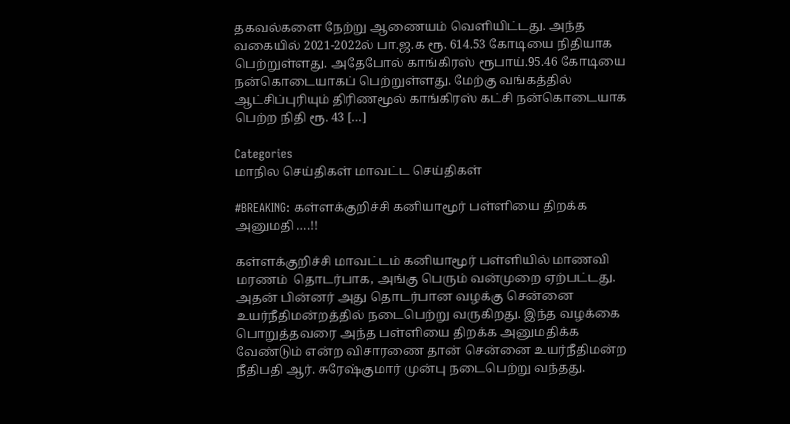தகவல்களை நேற்று ஆணையம் வெளியிட்டது. அந்த வகையில் 2021-2022ல் பா.ஜ.க ரூ. 614.53 கோடியை நிதியாக பெற்றுள்ளது. அதேபோல் காங்கிரஸ் ரூபாய்.95.46 கோடியை நன்கொடையாகப் பெற்றுள்ளது. மேற்கு வங்கத்தில் ஆட்சிப்புரியும் திரிணமூல் காங்கிரஸ் கட்சி நன்கொடையாக பெற்ற நிதி ரூ. 43 […]

Categories
மாநில செய்திகள் மாவட்ட செய்திகள்

#BREAKING: கள்ளக்குறிச்சி கனியாமூர் பள்ளியை திறக்க அனுமதி ….!!

கள்ளக்குறிச்சி மாவட்டம் கனியாமூர் பள்ளியில் மாணவி மரணம்  தொடர்பாக, அங்கு பெரும் வன்முறை ஏற்பட்டது. அதன் பின்னர் அது தொடர்பான வழக்கு சென்னை உயர்நீதிமன்றத்தில் நடைபெற்று வருகிறது. இந்த வழக்கை பொறுத்தவரை அந்த பள்ளியை திறக்க அனுமதிக்க வேண்டும் என்ற விசாரணை தான் சென்னை உயர்நீதிமன்ற நீதிபதி ஆர். சுரேஷ்குமார் முன்பு நடைபெற்று வந்தது.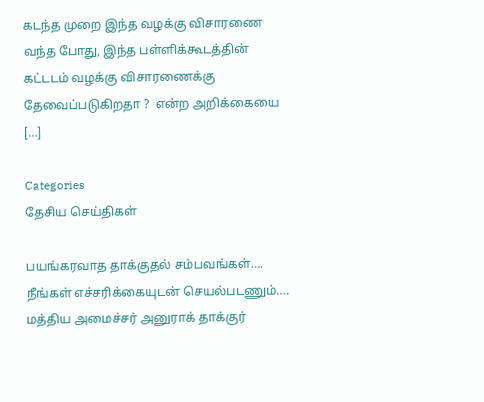கடந்த முறை இந்த வழக்கு விசாரணை வந்த போது, இந்த பள்ளிக்கூடத்தின் கட்டடம் வழக்கு விசாரணைக்கு தேவைப்படுகிறதா ?  என்ற அறிக்கையை […]

Categories
தேசிய செய்திகள்

பயங்கரவாத தாக்குதல் சம்பவங்கள்…. நீங்கள் எச்சரிக்கையுடன் செயல்படணும்…. மத்திய அமைச்சர் அனுராக் தாக்குர்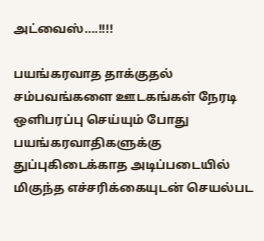அட்வைஸ்….!!!!

பயங்கரவாத தாக்குதல் சம்பவங்களை ஊடகங்கள் நேரடி ஒளிபரப்பு செய்யும் போது பயங்கரவாதிகளுக்கு துப்புகிடைக்காத அடிப்படையில் மிகுந்த எச்சரிக்கையுடன் செயல்பட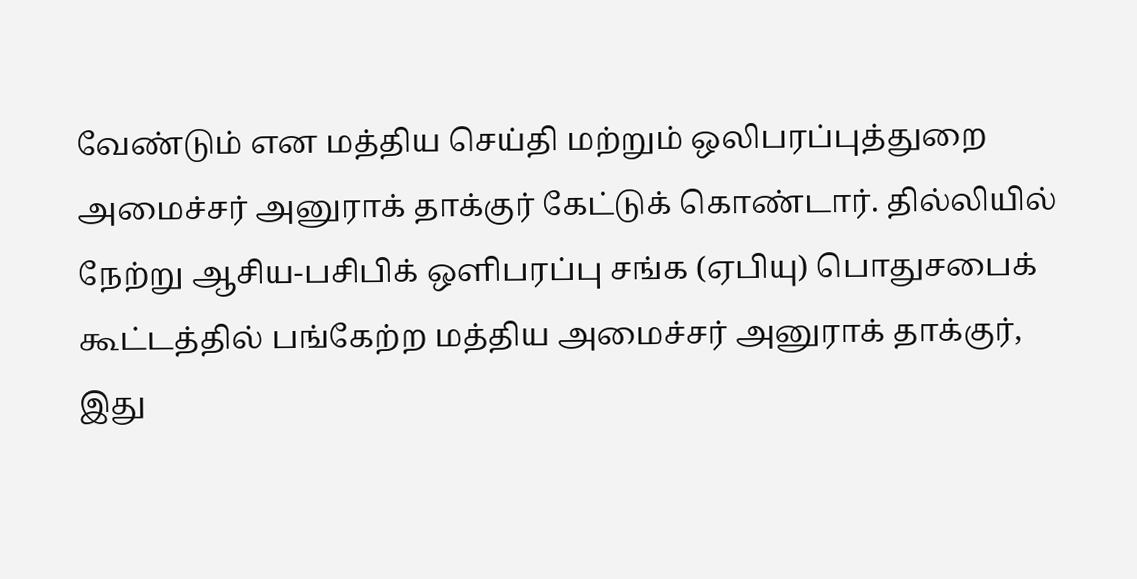வேண்டும் என மத்திய செய்தி மற்றும் ஒலிபரப்புத்துறை அமைச்சர் அனுராக் தாக்குர் கேட்டுக் கொண்டார். தில்லியில் நேற்று ஆசிய-பசிபிக் ஒளிபரப்பு சங்க (ஏபியு) பொதுசபைக் கூட்டத்தில் பங்கேற்ற மத்திய அமைச்சர் அனுராக் தாக்குர், இது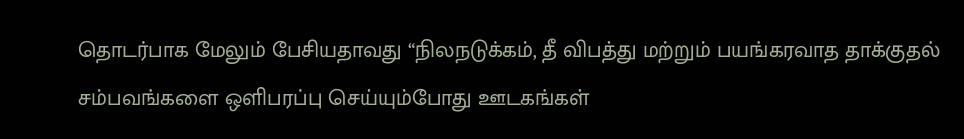தொடர்பாக மேலும் பேசியதாவது “நிலநடுக்கம், தீ விபத்து மற்றும் பயங்கரவாத தாக்குதல் சம்பவங்களை ஒளிபரப்பு செய்யும்போது ஊடகங்கள்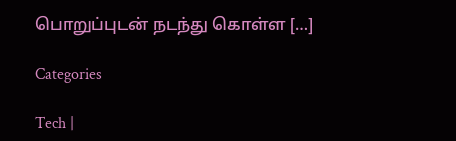பொறுப்புடன் நடந்து கொள்ள […]

Categories

Tech |